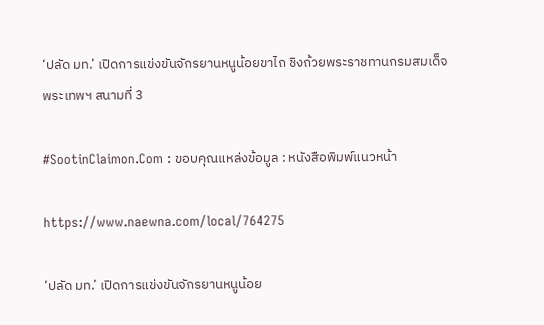‘ปลัด มท.’ เปิดการแข่งขันจักรยานหนูน้อยขาไถ ชิงถ้วยพระราชทานกรมสมเด็จพระเทพฯ สนามที่ 3

#SootinClaimon.Com : ขอบคุณแหล่งข้อมูล : หนังสือพิมพ์แนวหน้า

https://www.naewna.com/local/764275

‘ปลัด มท.’ เปิดการแข่งขันจักรยานหนูน้อย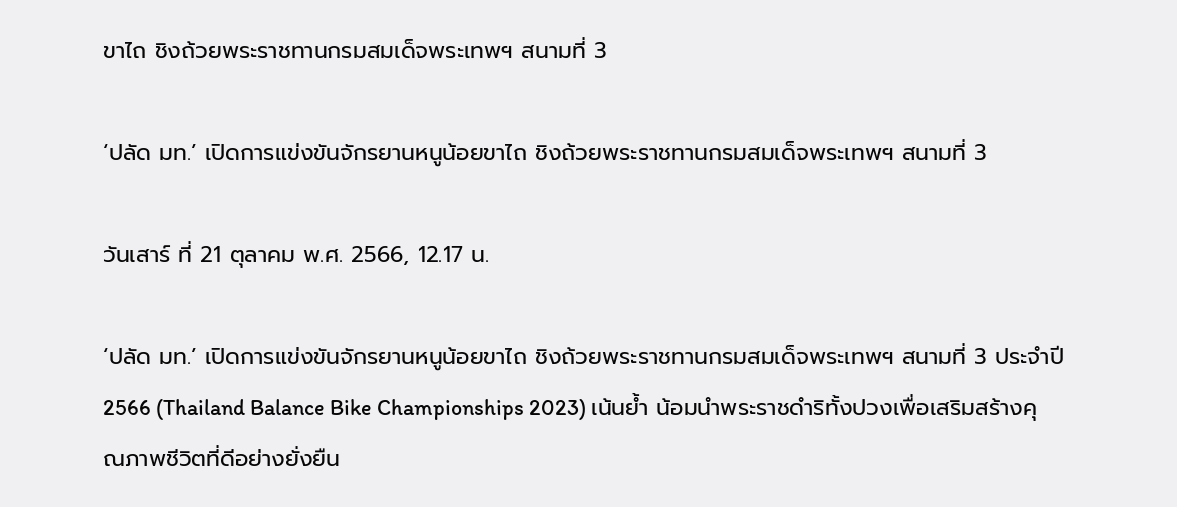ขาไถ ชิงถ้วยพระราชทานกรมสมเด็จพระเทพฯ สนามที่ 3

‘ปลัด มท.’ เปิดการแข่งขันจักรยานหนูน้อยขาไถ ชิงถ้วยพระราชทานกรมสมเด็จพระเทพฯ สนามที่ 3

วันเสาร์ ที่ 21 ตุลาคม พ.ศ. 2566, 12.17 น.

‘ปลัด มท.’ เปิดการแข่งขันจักรยานหนูน้อยขาไถ ชิงถ้วยพระราชทานกรมสมเด็จพระเทพฯ สนามที่ 3 ประจำปี 2566 (Thailand Balance Bike Championships 2023) เน้นย้ำ น้อมนำพระราชดำริทั้งปวงเพื่อเสริมสร้างคุณภาพชีวิตที่ดีอย่างยั่งยืน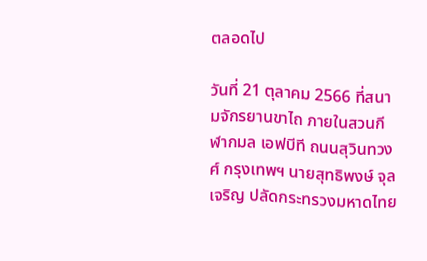ตลอดไป

วันที่ 21 ตุลาคม 2566 ที่สนามจักรยานขาไถ ภายในสวนกีฬากมล เอฟบีที ถนนสุวินทวงศ์ กรุงเทพฯ นายสุทธิพงษ์ จุลเจริญ ปลัดกระทรวงมหาดไทย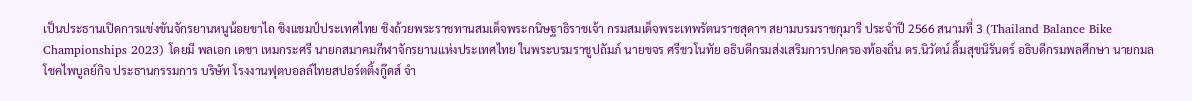เป็นประธานเปิดการแข่งขันจักรยานหนูน้อยขาไถ ชิงแชมป์ประเทศไทย ชิงถ้วยพระราชทานสมเด็จพระกนิษฐาธิราชเจ้า กรมสมเด็จพระเทพรัตนราชสุดาฯ สยามบรมราชกุมารี ประจำปี 2566 สนามที่ 3 (Thailand Balance Bike Championships 2023) โดยมี พลเอก เดชา เหมกระศรี นายกสมาคมกีฬาจักรยานแห่งประเทศไทย ในพระบรมราชูปถัมภ์ นายขจร ศรีชวโนทัย อธิบดีกรมส่งเสริมการปกครองท้องถิ่น ดร.นิวัตน์ ลิ้มสุขนิรันดร์ อธิบดีกรมพลศึกษา นายกมล โชคไพบูลย์กิจ ประธานกรรมการ บริษัท โรงงานฟุตบอลล์ไทยสปอร์ตติ้งกู๊ดส์ จำ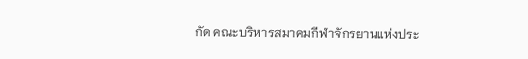กัด คณะบริหารสมาคมกีฬาจักรยานแห่งประ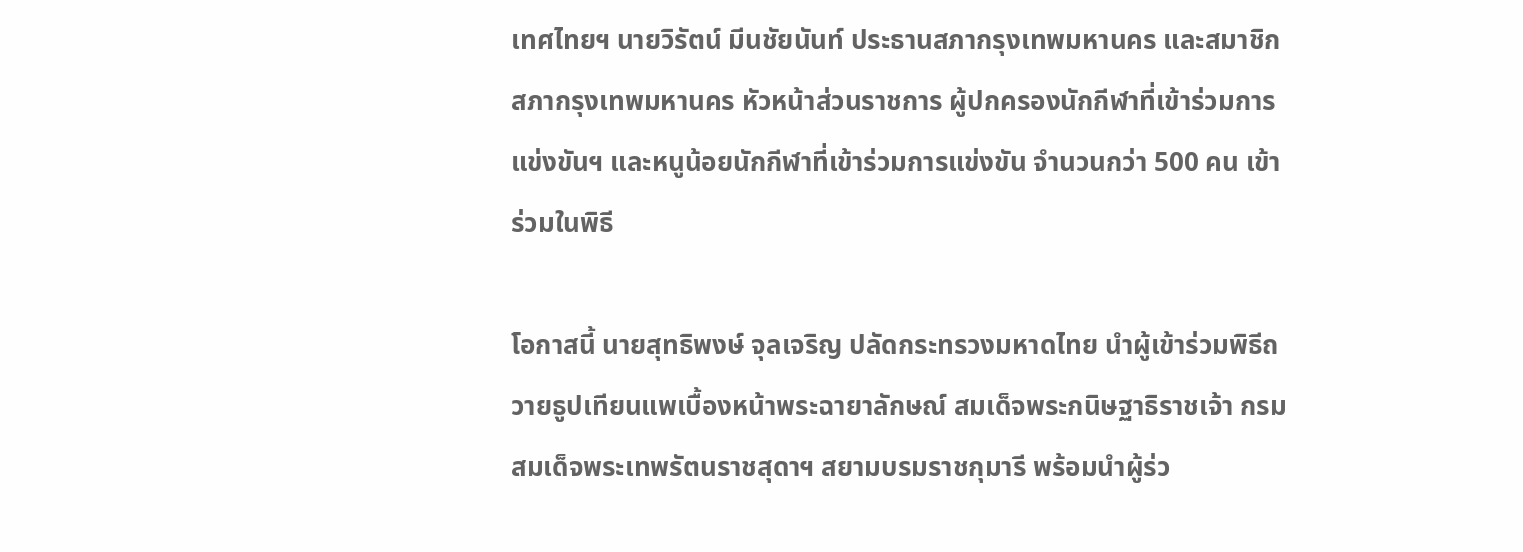เทศไทยฯ นายวิรัตน์ มีนชัยนันท์ ประธานสภากรุงเทพมหานคร และสมาชิกสภากรุงเทพมหานคร หัวหน้าส่วนราชการ ผู้ปกครองนักกีฬาที่เข้าร่วมการแข่งขันฯ และหนูน้อยนักกีฬาที่เข้าร่วมการแข่งขัน จำนวนกว่า 500 คน เข้าร่วมในพิธี

โอกาสนี้ นายสุทธิพงษ์ จุลเจริญ ปลัดกระทรวงมหาดไทย นำผู้เข้าร่วมพิธีถวายธูปเทียนแพเบื้องหน้าพระฉายาลักษณ์ สมเด็จพระกนิษฐาธิราชเจ้า กรมสมเด็จพระเทพรัตนราชสุดาฯ สยามบรมราชกุมารี พร้อมนำผู้ร่ว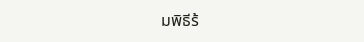มพิธีร้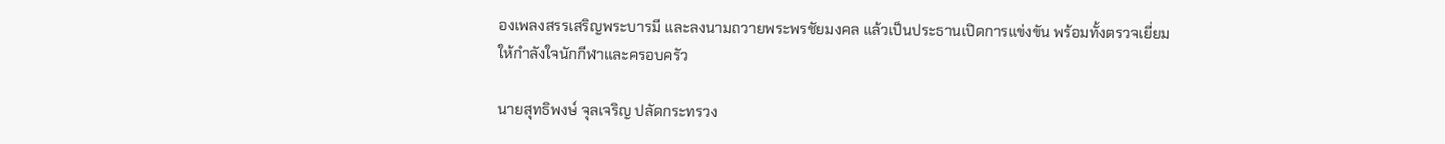องเพลงสรรเสริญพระบารมี และลงนามถวายพระพรชัยมงคล แล้วเป็นประธานเปิดการแข่งขัน พร้อมทั้งตรวจเยี่ยมให้กำลังใจนักกีฬาและครอบครัว

นายสุทธิพงษ์ จุลเจริญ ปลัดกระทรวง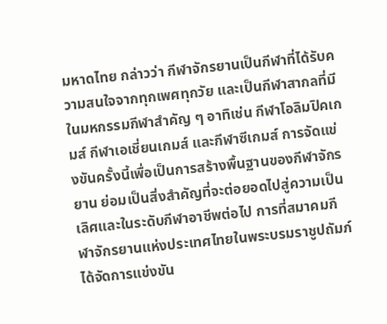มหาดไทย กล่าวว่า กีฬาจักรยานเป็นกีฬาที่ได้รับความสนใจจากทุกเพศทุกวัย และเป็นกีฬาสากลที่มีในมหกรรมกีฬาสำคัญ ๆ อาทิเช่น กีฬาโอลิมปิคเกมส์ กีฬาเอเชี่ยนเกมส์ และกีฬาซีเกมส์ การจัดแข่งขันครั้งนี้เพื่อเป็นการสร้างพื้นฐานของกีฬาจักรยาน ย่อมเป็นสิ่งสำคัญที่จะต่อยอดไปสู่ความเป็นเลิศและในระดับกีฬาอาชีพต่อไป การที่สมาคมกีฬาจักรยานแห่งประเทศไทยในพระบรมราชูปถัมภ์ ได้จัดการแข่งขัน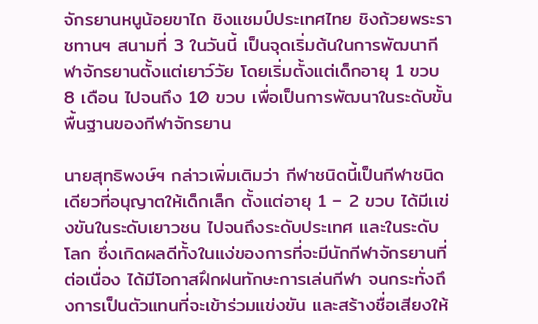จักรยานหนูน้อยขาไถ ชิงแชมป์ประเทศไทย ชิงถ้วยพระราชทานฯ สนามที่ 3 ในวันนี้ เป็นจุดเริ่มต้นในการพัฒนากีฬาจักรยานตั้งแต่เยาว์วัย โดยเริ่มตั้งแต่เด็กอายุ 1 ขวบ 8 เดือน ไปจนถึง 10 ขวบ เพื่อเป็นการพัฒนาในระดับขั้นพื้นฐานของกีฬาจักรยาน

นายสุทธิพงษ์ฯ กล่าวเพิ่มเติมว่า กีฬาชนิดนี้เป็นกีฬาชนิดเดียวที่อนุญาตให้เด็กเล็ก ตั้งแต่อายุ 1 – 2 ขวบ ได้มีเเข่งขันในระดับเยาวชน ไปจนถึงระดับประเทศ และในระดับโลก ซึ่งเกิดผลดีทั้งในแง่ของการที่จะมีนักกีฬาจักรยานที่ต่อเนื่อง ได้มีโอกาสฝึกฝนทักษะการเล่นกีฬา จนกระทั่งถึงการเป็นตัวแทนที่จะเข้าร่วมแข่งขัน และสร้างชื่อเสียงให้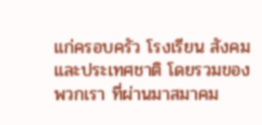แก่ครอบครัว โรงเรียน สังคม และประเทศชาติ โดยรวมของพวกเรา ที่ผ่านมาสมาคม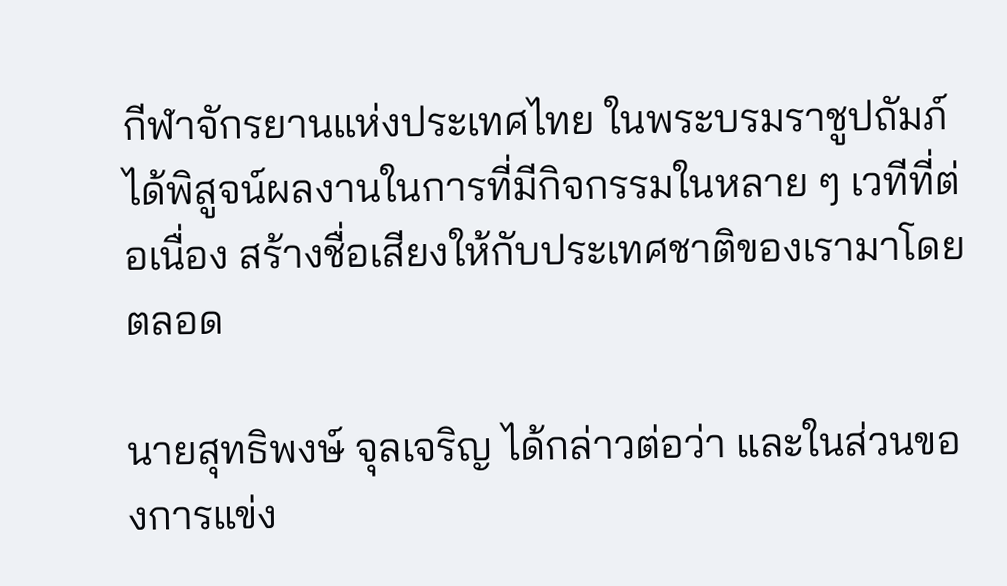กีฬาจักรยานแห่งประเทศไทย ในพระบรมราชูปถัมภ์ ได้พิสูจน์ผลงานในการที่มีกิจกรรมในหลาย ๆ เวทีที่ต่อเนื่อง สร้างชื่อเสียงให้กับประเทศชาติของเรามาโดยตลอด

นายสุทธิพงษ์ จุลเจริญ ได้กล่าวต่อว่า และในส่วนของการแข่ง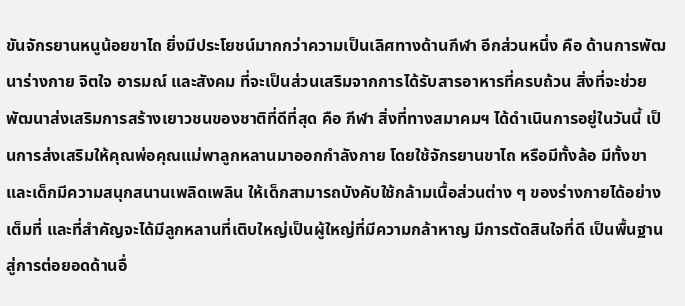ขันจักรยานหนูน้อยขาไถ ยิ่งมีประโยชน์มากกว่าความเป็นเลิศทางด้านกีฬา อีกส่วนหนึ่ง คือ ด้านการพัฒนาร่างกาย จิตใจ อารมณ์ และสังคม ที่จะเป็นส่วนเสริมจากการได้รับสารอาหารที่ครบถ้วน สิ่งที่จะช่วยพัฒนาส่งเสริมการสร้างเยาวชนของชาติที่ดีที่สุด คือ กีฬา สิ่งที่ทางสมาคมฯ ได้ดำเนินการอยู่ในวันนี้ เป็นการส่งเสริมให้คุณพ่อคุณแม่พาลูกหลานมาออกกำลังกาย โดยใช้จักรยานขาไถ หรือมีทั้งล้อ มีทั้งขา และเด็กมีความสนุกสนานเพลิดเพลิน ให้เด็กสามารถบังคับใช้กล้ามเนื้อส่วนต่าง ๆ ของร่างกายได้อย่างเต็มที่ และที่สำคัญจะได้มีลูกหลานที่เติบใหญ่เป็นผู้ใหญ่ที่มีความกล้าหาญ มีการตัดสินใจที่ดี เป็นพื้นฐานสู่การต่อยอดด้านอื่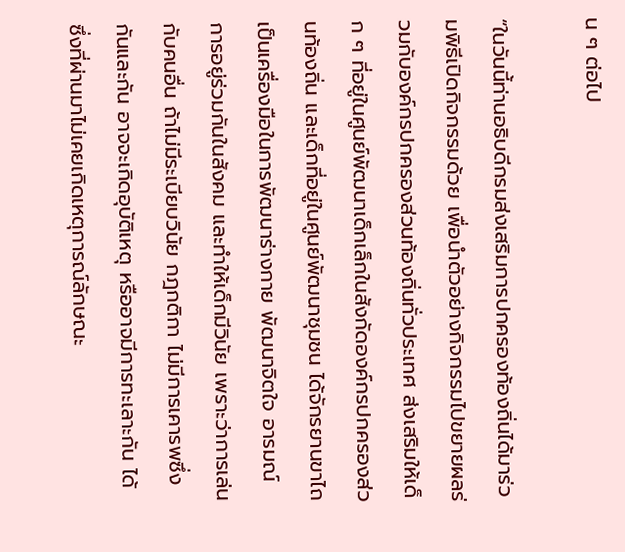น ๆ ต่อไป

“ในวันนี้ท่านอธิบดีกรมส่งเสริมการปกครองท้องถิ่นได้มาร่วมพิธีเปิดกิจกรรมด้วย เพื่อนำตัวอย่างกิจกรรมไปขยายผลร่วมกับองค์กรปกครองส่วนท้องถิ่นทั่วประเทศ ส่งเสริมให้เด็ก ๆ ที่อยู่ในศูนย์พัฒนาเด็กเล็กในสังกัดองค์กรปกครองส่วนท้องถิ่น และเด็กที่อยู่ในศูนย์พัฒนาชุมชน ได้จักรยานขาไถเป็นเครื่องมือในการพัฒนาร่างกาย พัฒนาจิตใจ อารมณ์ การอยู่ร่วมกันในสังคม และทำให้เด็กมีวินัย เพราะว่าการเล่นกับคนอื่น ถ้าไม่มีระเบียบวินัย กฎกติกา ไม่มีการเคารพซึ่งกันและกัน อาจจะเกิดอุบัติเหตุ หรืออาจมีการทะเลาะกัน ได้ ซึ่งที่ผ่านมาไม่เคยเกิดเหตุการณ์ลักษณะ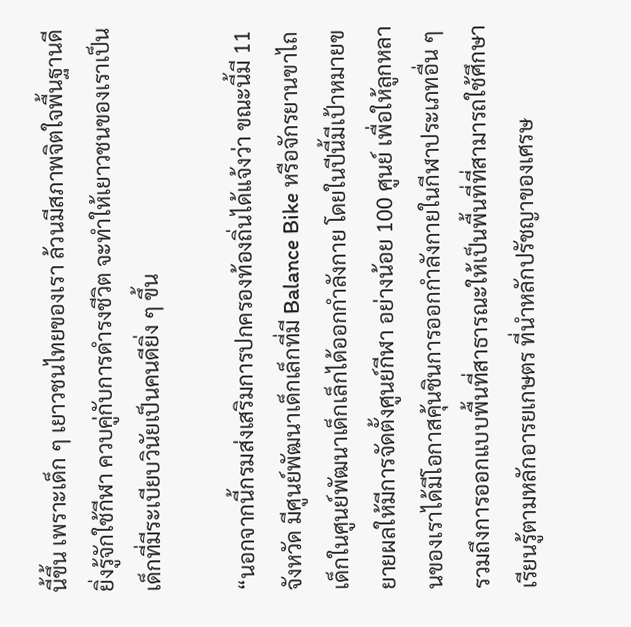นี้ขึ้น เพราะเด็ก ๆ เยาวชนไทยของเรา ล้วนมีสภาพจิตใจพื้นฐานดี ยิ่งรู้จักใช้กีฬา ควบคู่กับการดำรงชีวิต จะทำให้เยาวชนของเราเป็นเด็กที่มีระเบียบวินัยเป็นคนดียิ่ง ๆ ขึ้น

“นอกจากนี้กรมส่งเสริมการปกครองท้องถิ่นได้แจ้งว่า ขณะนี้มี 11 จังหวัด มีศูนย์พัฒนาเด็กเล็กที่มี Balance Bike หรือจักรยานขาไถ เด็กในศูนย์พัฒนาเด็กเล็กได้ออกกำลังกาย โดยในปีนี้มีเป้าหมายขยายผลให้มีการจัดตั้งศูนย์กีฬา อย่างน้อย 100 ศูนย์ เพื่อให้ลูกหลานของเราได้มีโอกาสคุ้นชินการออกกำลังกายในกีฬาประเภทอื่น ๆ รวมถึงการออกแบบพื้นที่สาธารณะให้เป็นพื้นที่ที่สามารถใช้ศึกษาเรียนรู้ตามหลักอารยเกษตร ที่นำหลักปรัชญาของเศรษ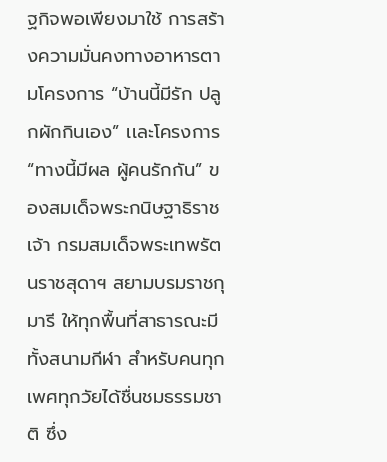ฐกิจพอเพียงมาใช้ การสร้างความมั่นคงทางอาหารตามโครงการ “บ้านนี้มีรัก ปลูกผักกินเอง” เเละโครงการ “ทางนี้มีผล ผู้คนรักกัน” ของสมเด็จพระกนิษฐาธิราชเจ้า กรมสมเด็จพระเทพรัตนราชสุดาฯ สยามบรมราชกุมารี ให้ทุกพื้นที่สาธารณะมีทั้งสนามกีฬา สำหรับคนทุกเพศทุกวัยได้ชื่นชมธรรมชาติ ซึ่ง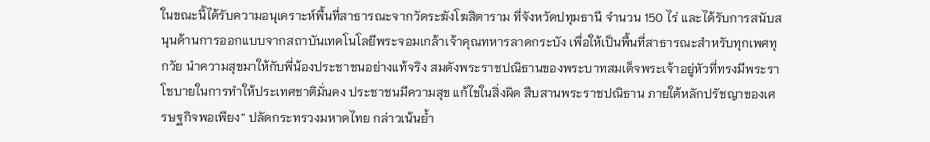ในขณะนี้ได้รับความอนุเคราะห์พื้นที่สาธารณะจากวัดระฆังโฆสิตาราม ที่จังหวัดปทุมธานี จำนวน 150 ไร่ และได้รับการสนับสนุนด้านการออกแบบจากสถาบันเทคโนโลยีพระจอมเกล้าเจ้าคุณทหารลาดกระบัง เพื่อให้เป็นพื้นที่สาธารณะสำหรับทุกเพศทุกวัย นำความสุขมาให้กับพี่น้องประชาชนอย่างแท้จริง สมดังพระราชปณิธานของพระบาทสมเด็จพระเจ้าอยู่หัวที่ทรงมีพระราโชบายในการทำให้ประเทศชาติมั่นคง ประชาชนมีความสุข แก้ไขในสิ่งผิด สืบสานพระราชปณิธาน ภายใต้หลักปรัชญาของเศรษฐกิจพอเพียง” ปลัดกระทรวงมหาดไทย กล่าวเน้นย้ำ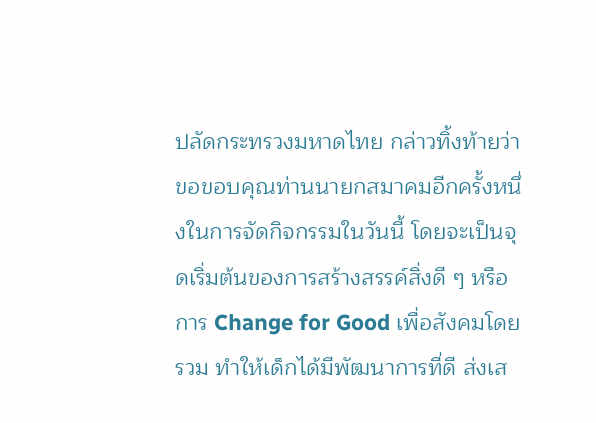ปลัดกระทรวงมหาดไทย กล่าวทิ้งท้ายว่า ขอขอบคุณท่านนายกสมาคมอีกครั้งหนึ่งในการจัดกิจกรรมในวันนี้ โดยจะเป็นจุดเริ่มต้นของการสร้างสรรค์สิ่งดี ๆ หรือการ Change for Good เพื่อสังคมโดยรวม ทำให้เด็กได้มีพัฒนาการที่ดี ส่งเส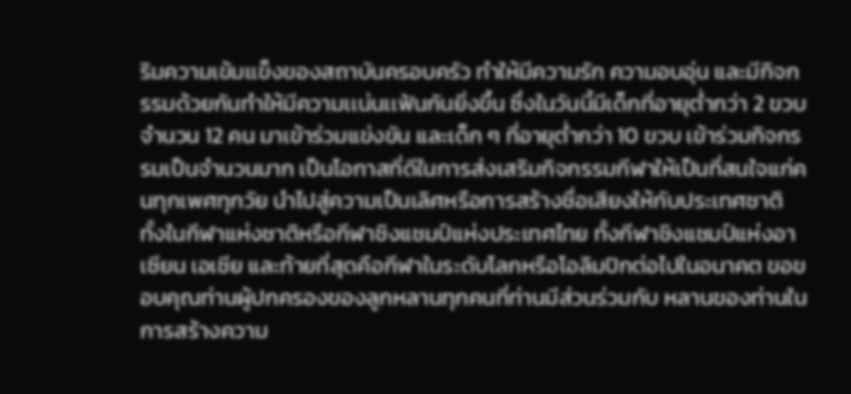ริมความเข้มเเข็งของสถาบันครอบครัว ทำให้มีความรัก ความอบอุ่น และมีกิจกรรมด้วยกันทำให้มีความเเน่นเเฟ้นกันยิ่งขึ้น ซึ่งในวันนี้มีเด็กที่อายุต่ำกว่า 2 ขวบ จำนวน 12 คน มาเข้าร่วมแข่งขัน และเด็ก ๆ ที่อายุต่ำกว่า 10 ขวบ เข้าร่วมกิจกรรมเป็นจำนวนมาก เป็นโอกาสที่ดีในการส่งเสริมกิจกรรมกีฬาให้เป็นที่สนใจแก่คนทุกเพศทุกวัย นำไปสู่ความเป็นเลิศหรือการสร้างชื่อเสียงให้กับประเทศชาติ ทั้งในกีฬาแห่งชาติหรือกีฬาชิงแชมป์แห่งประเทศไทย ทั้งกีฬาชิงแชมป์แห่งอาเซียน เอเชีย และท้ายที่สุดคือกีฬาในระดับโลกหรือโอลิมปิกต่อไปในอนาคต ขอขอบคุณท่านผู้ปกครองของลูกหลานทุกคนที่ท่านมีส่วนร่วมกับ หลานของท่านในการสร้างความ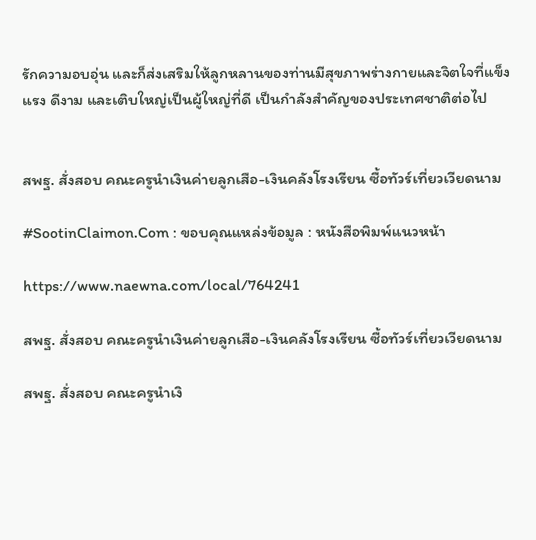รักความอบอุ่น และก็ส่งเสริมให้ลูกหลานของท่านมีสุขภาพร่างกายและจิตใจที่แข็งแรง ดีงาม และเติบใหญ่เป็นผู้ใหญ่ที่ดี เป็นกำลังสำคัญของประเทศชาติต่อไป


สพฐ. สั่งสอบ คณะครูนำเงินค่ายลูกเสือ-เงินคลังโรงเรียน ซื้อทัวร์เที่ยวเวียดนาม

#SootinClaimon.Com : ขอบคุณแหล่งข้อมูล : หนังสือพิมพ์แนวหน้า

https://www.naewna.com/local/764241

สพฐ. สั่งสอบ คณะครูนำเงินค่ายลูกเสือ-เงินคลังโรงเรียน ซื้อทัวร์เที่ยวเวียดนาม

สพฐ. สั่งสอบ คณะครูนำเงิ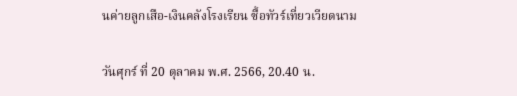นค่ายลูกเสือ-เงินคลังโรงเรียน ซื้อทัวร์เที่ยวเวียดนาม

วันศุกร์ ที่ 20 ตุลาคม พ.ศ. 2566, 20.40 น.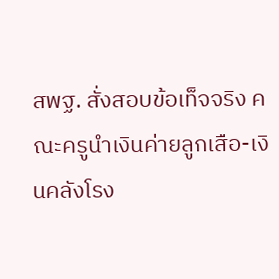สพฐ. สั่งสอบข้อเท็จจริง คณะครูนำเงินค่ายลูกเสือ-เงินคลังโรง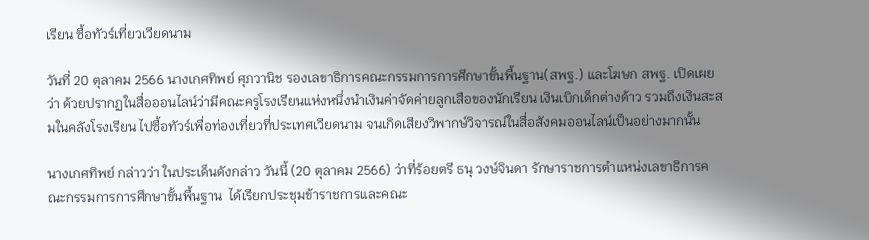เรียน ซื้อทัวร์เที่ยวเวียดนาม

วันที่ 20 ตุลาคม 2566 นางเกศทิพย์ ศุภวานิช รองเลขาธิการคณะกรรมการการศึกษาขั้นพื้นฐาน(สพฐ.) และโฆษก สพฐ. เปิดเผยว่า ด้วยปรากฏในสื่อออนไลน์ว่ามีคณะครูโรงเรียนแห่งหนึ่งนำเงินค่าจัดค่ายลูกเสือของนักเรียน เงินเบิกเด็กต่างด้าว รวมถึงเงินสะสมในคลังโรงเรียน ไปซื้อทัวร์เพื่อท่องเที่ยวที่ประเทศเวียดนาม จนเกิดเสียงวิพากษ์วิจารณ์ในสื่อสังคมออนไลน์เป็นอย่างมากนั้น

นางเกศทิพย์ กล่าวว่า ในประเด็นดังกล่าว วันนี้ (20 ตุลาคม 2566) ว่าที่ร้อยตรี ธนุ วงษ์จินดา รักษาราชการตำแหน่งเลขาธิการคณะกรรมการการศึกษาขั้นพื้นฐาน  ได้เรียกประชุมข้าราชการและคณะ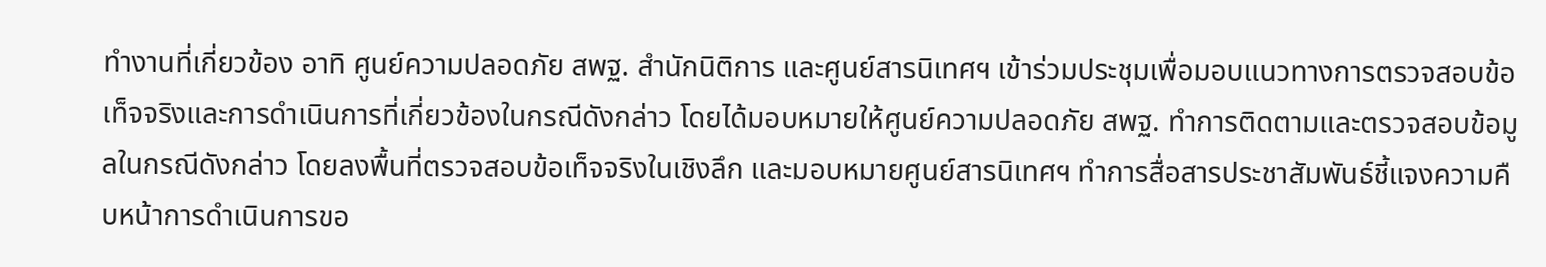ทำงานที่เกี่ยวข้อง อาทิ ศูนย์ความปลอดภัย สพฐ. สำนักนิติการ และศูนย์สารนิเทศฯ เข้าร่วมประชุมเพื่อมอบแนวทางการตรวจสอบข้อเท็จจริงและการดำเนินการที่เกี่ยวข้องในกรณีดังกล่าว โดยได้มอบหมายให้ศูนย์ความปลอดภัย สพฐ. ทำการติดตามและตรวจสอบข้อมูลในกรณีดังกล่าว โดยลงพื้นที่ตรวจสอบข้อเท็จจริงในเชิงลึก และมอบหมายศูนย์สารนิเทศฯ ทำการสื่อสารประชาสัมพันธ์ชี้แจงความคืบหน้าการดำเนินการขอ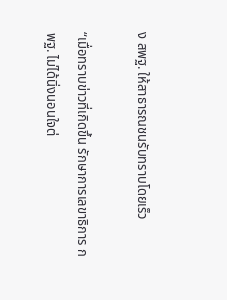ง สพฐ. ให้สาธารณชนรับทราบโดยเร็ว

“เมื่อทราบข่าวที่เกิดขึ้น รักษาการเลขาธิการ กพฐ. ไม่ได้นิ่งนอนใจต่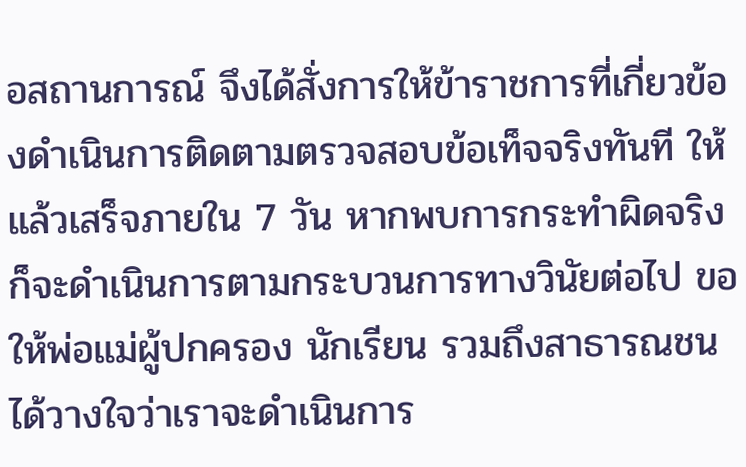อสถานการณ์ จึงได้สั่งการให้ข้าราชการที่เกี่ยวข้องดำเนินการติดตามตรวจสอบข้อเท็จจริงทันที ให้แล้วเสร็จภายใน 7 วัน หากพบการกระทำผิดจริงก็จะดำเนินการตามกระบวนการทางวินัยต่อไป ขอให้พ่อแม่ผู้ปกครอง นักเรียน รวมถึงสาธารณชน ได้วางใจว่าเราจะดำเนินการ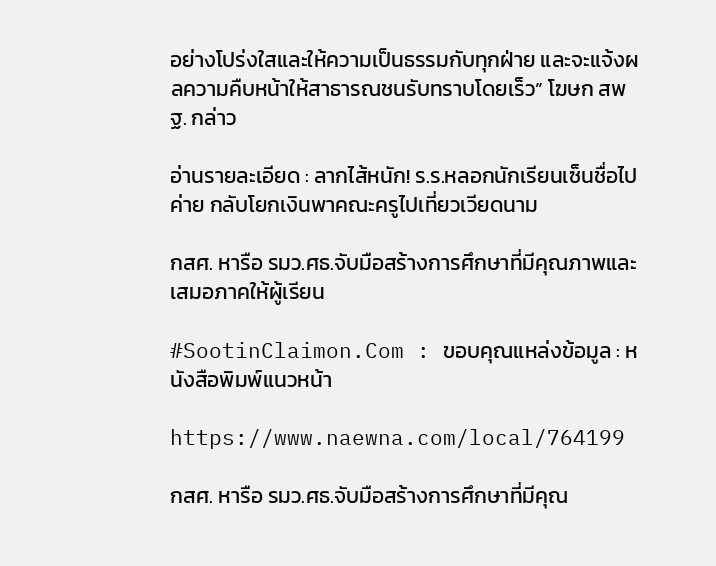อย่างโปร่งใสและให้ความเป็นธรรมกับทุกฝ่าย และจะแจ้งผลความคืบหน้าให้สาธารณชนรับทราบโดยเร็ว” โฆษก สพฐ. กล่าว

อ่านรายละเอียด : ลากไส้หนัก! ร.ร.หลอกนักเรียนเซ็นชื่อไปค่าย กลับโยกเงินพาคณะครูไปเที่ยวเวียดนาม

กสศ. หารือ รมว.ศธ.จับมือสร้างการศึกษาที่มีคุณภาพและเสมอภาคให้ผู้เรียน

#SootinClaimon.Com : ขอบคุณแหล่งข้อมูล : หนังสือพิมพ์แนวหน้า

https://www.naewna.com/local/764199

กสศ. หารือ รมว.ศธ.จับมือสร้างการศึกษาที่มีคุณ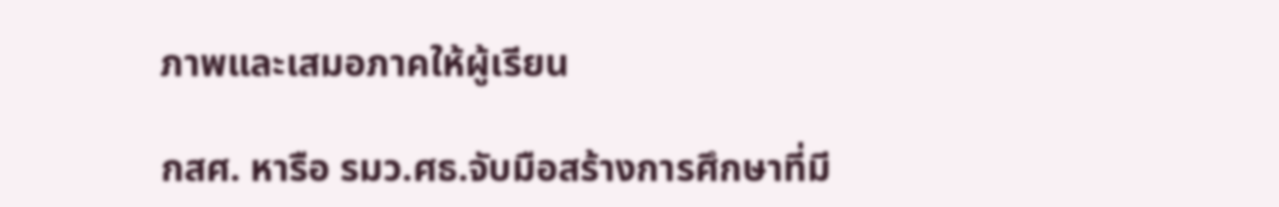ภาพและเสมอภาคให้ผู้เรียน

กสศ. หารือ รมว.ศธ.จับมือสร้างการศึกษาที่มี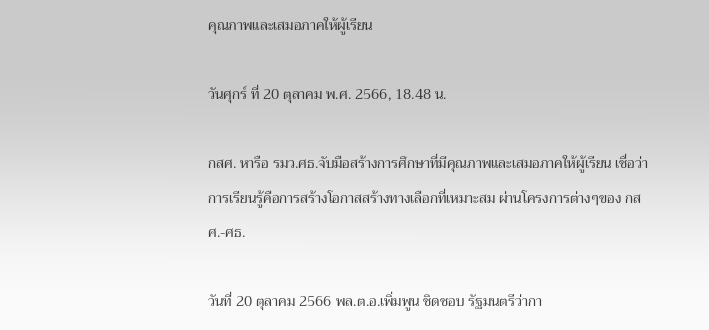คุณภาพและเสมอภาคให้ผู้เรียน

วันศุกร์ ที่ 20 ตุลาคม พ.ศ. 2566, 18.48 น.

กสศ. หารือ รมว.ศธ.จับมือสร้างการศึกษาที่มีคุณภาพและเสมอภาคให้ผู้เรียน เชื่อว่าการเรียนรู้คือการสร้างโอกาสสร้างทางเลือกที่เหมาะสม ผ่านโครงการต่างๆของ กสศ.-ศธ.

วันที่ 20 ตุลาคม 2566 พล.ต.อ.เพิ่มพูน ชิดชอบ รัฐมนตรีว่ากา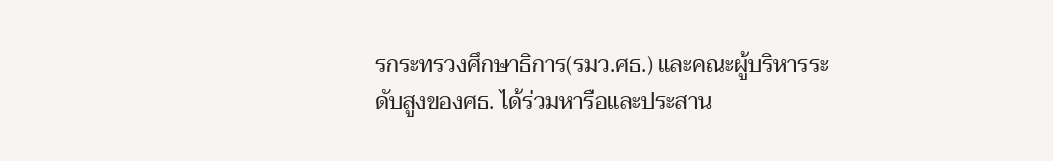รกระทรวงศึกษาธิการ(รมว.ศธ.) และคณะผู้บริหารระดับสูงของศธ. ได้ร่วมหารือและประสาน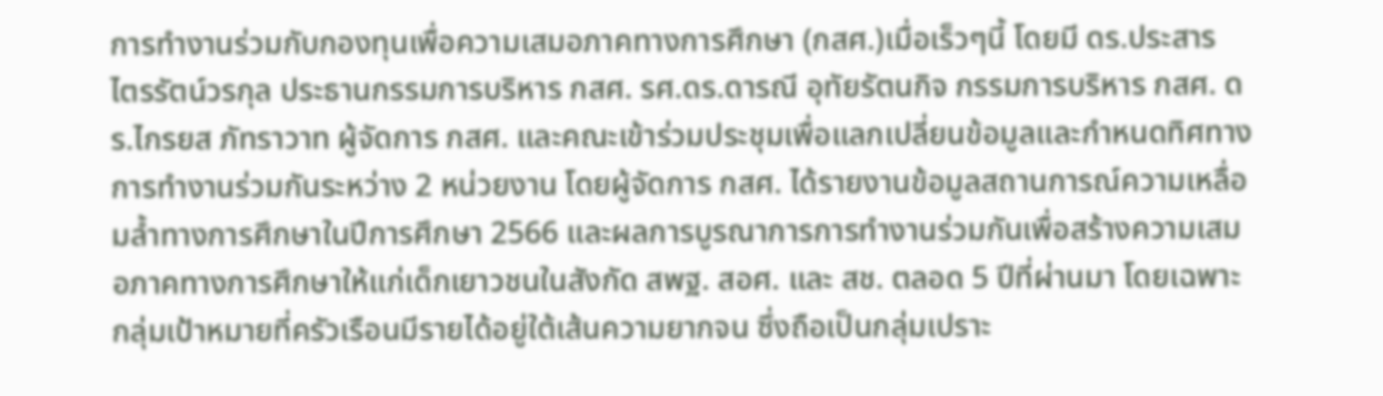การทำงานร่วมกับกองทุนเพื่อความเสมอภาคทางการศึกษา (กสศ.)เมื่อเร็วๆนี้ โดยมี ดร.ประสาร ไตรรัตน์วรกุล ประธานกรรมการบริหาร กสศ. รศ.ดร.ดารณี อุทัยรัตนกิจ กรรมการบริหาร กสศ. ดร.ไกรยส ภัทราวาท ผู้จัดการ กสศ. และคณะเข้าร่วมประชุมเพื่อแลกเปลี่ยนข้อมูลและกำหนดทิศทางการทำงานร่วมกันระหว่าง 2 หน่วยงาน โดยผู้จัดการ กสศ. ได้รายงานข้อมูลสถานการณ์ความเหลื่อมล้ำทางการศึกษาในปีการศึกษา 2566 และผลการบูรณาการการทำงานร่วมกันเพื่อสร้างความเสมอภาคทางการศึกษาให้แก่เด็กเยาวชนในสังกัด สพฐ. สอศ. และ สช. ตลอด 5 ปีที่ผ่านมา โดยเฉพาะกลุ่มเป้าหมายที่ครัวเรือนมีรายได้อยู่ใต้เส้นความยากจน ซึ่งถือเป็นกลุ่มเปราะ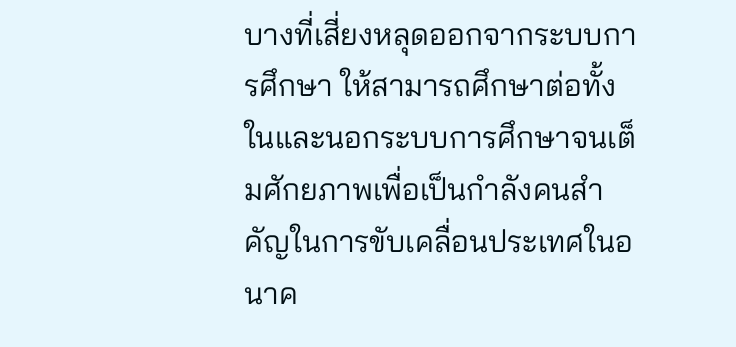บางที่เสี่ยงหลุดออกจากระบบการศึกษา ให้สามารถศึกษาต่อทั้งในและนอกระบบการศึกษาจนเต็มศักยภาพเพื่อเป็นกำลังคนสำคัญในการขับเคลื่อนประเทศในอนาค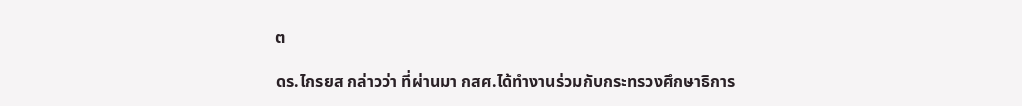ต

ดร.ไกรยส กล่าวว่า ที่ผ่านมา กสศ.ได้ทำงานร่วมกับกระทรวงศึกษาธิการ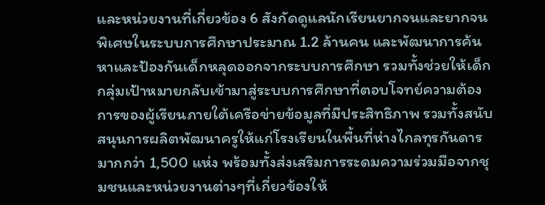และหน่วยงานที่เกี่ยวข้อง 6 สังกัดดูแลนักเรียนยากจนและยากจนพิเศษในระบบการศึกษาประมาณ 1.2 ล้านคน และพัฒนาการค้นหาและป้องกันเด็กหลุดออกจากระบบการศึกษา รวมทั้งช่วยให้เด็กกลุ่มเป้าหมายกลับเข้ามาสู่ระบบการศึกษาที่ตอบโจทย์ความต้องการของผู้เรียนภายใต้เครือข่ายข้อมูลที่มีประสิทธิภาพ รวมทั้งสนับสนุนการผลิตพัฒนาครูให้แก่โรงเรียนในพื้นที่ห่างไกลทุรกันดารมากกว่า 1,500 แห่ง พร้อมทั้งส่งเสริมการระดมความร่วมมือจากชุมชนและหน่วยงานต่างๆที่เกี่ยวข้องให้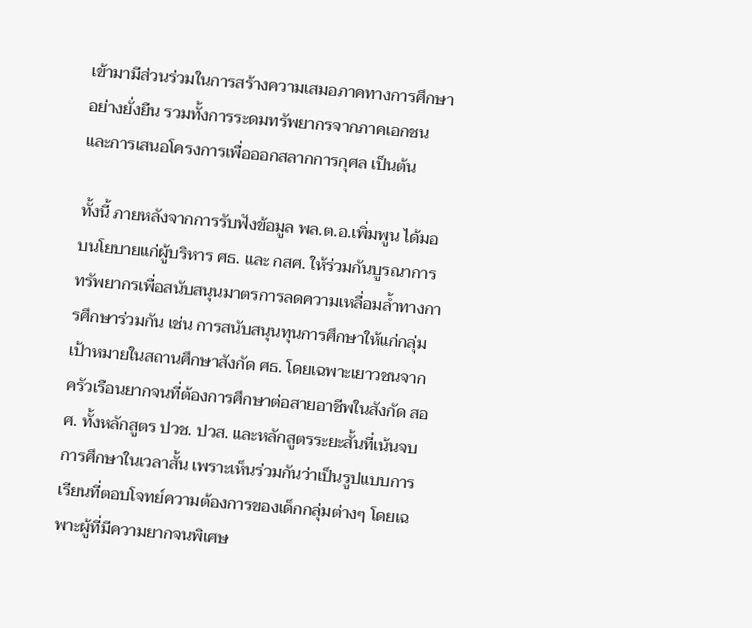เข้ามามีส่วนร่วมในการสร้างความเสมอภาคทางการศึกษาอย่างยั่งยืน รวมทั้งการระดมทรัพยากรจากภาคเอกชน และการเสนอโครงการเพื่อออกสลากการกุศล เป็นต้น

ทั้งนี้ ภายหลังจากการรับฟังข้อมูล พล.ต.อ.เพิ่มพูน ได้มอบนโยบายแก่ผู้บริหาร ศธ. และ กสศ. ให้ร่วมกันบูรณาการทรัพยากรเพื่อสนับสนุนมาตรการลดความเหลื่อมล้ำทางการศึกษาร่วมกัน เช่น การสนับสนุนทุนการศึกษาให้แก่กลุ่มเป้าหมายในสถานศึกษาสังกัด ศธ. โดยเฉพาะเยาวชนจากครัวเรือนยากจนที่ต้องการศึกษาต่อสายอาชีพในสังกัด สอศ. ทั้งหลักสูตร ปวช. ปวส. และหลักสูตรระยะสั้นที่เน้นจบการศึกษาในเวลาสั้น เพราะเห็นร่วมกันว่าเป็นรูปแบบการเรียนที่ตอบโจทย์ความต้องการของเด็กกลุ่มต่างๆ โดยเฉพาะผู้ที่มีความยากจนพิเศษ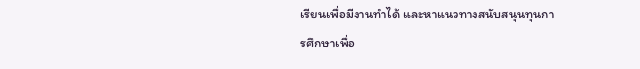เรียนเพื่อมีงานทำได้ และหาแนวทางสนับสนุนทุนการศึกษาเพื่อ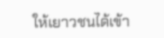ให้เยาวชนได้เข้า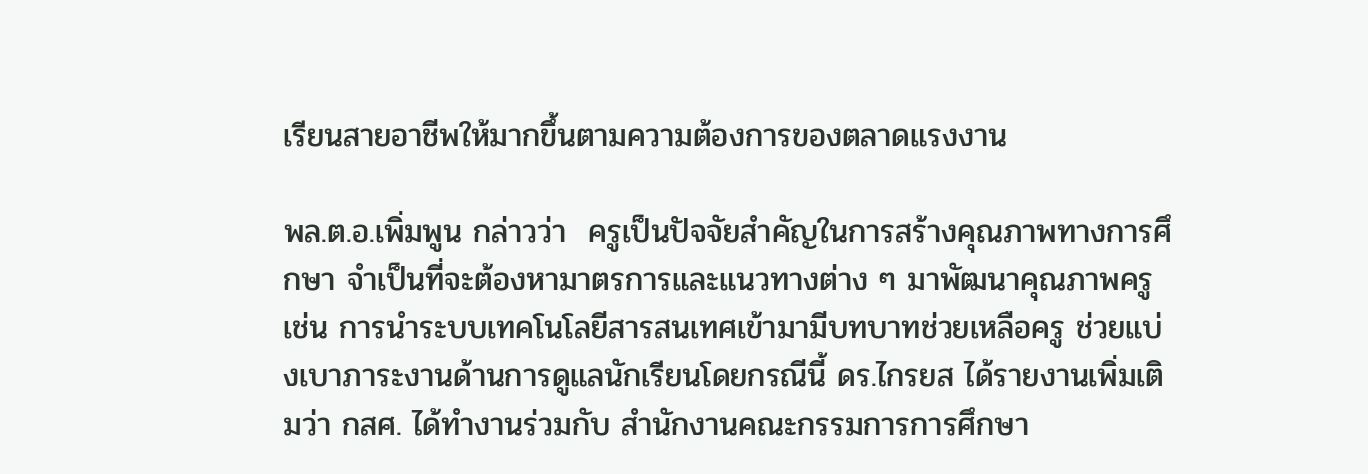เรียนสายอาชีพให้มากขึ้นตามความต้องการของตลาดแรงงาน

พล.ต.อ.เพิ่มพูน กล่าวว่า  ครูเป็นปัจจัยสำคัญในการสร้างคุณภาพทางการศึกษา จำเป็นที่จะต้องหามาตรการและแนวทางต่าง ๆ มาพัฒนาคุณภาพครู เช่น การนำระบบเทคโนโลยีสารสนเทศเข้ามามีบทบาทช่วยเหลือครู ช่วยแบ่งเบาภาระงานด้านการดูแลนักเรียนโดยกรณีนี้ ดร.ไกรยส ได้รายงานเพิ่มเติมว่า กสศ. ได้ทำงานร่วมกับ สำนักงานคณะกรรมการการศึกษา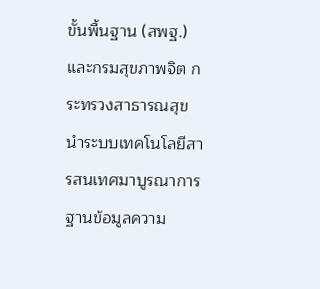ขั้นพื้นฐาน (สพฐ.) และกรมสุขภาพจิต กระทรวงสาธารณสุข นำระบบเทคโนโลยีสารสนเทศมาบูรณาการฐานข้อมูลความ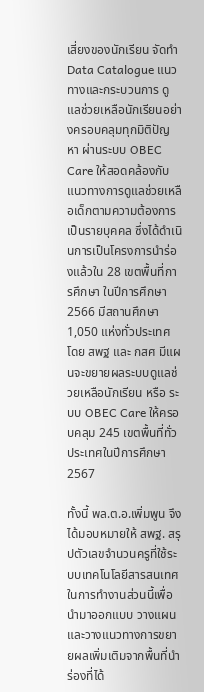เสี่ยงของนักเรียน จัดทำ Data Catalogue แนวทางและกระบวนการ ดูแลช่วยเหลือนักเรียนอย่างครอบคลุมทุกมิติปัญหา ผ่านระบบ OBEC Care ให้สอดคล้องกับแนวทางการดูแลช่วยเหลือเด็กตามความต้องการเป็นรายบุคคล ซึ่งได้ดำเนินการเป็นโครงการนำร่องแล้วใน 28 เขตพื้นที่การศึกษา ในปีการศึกษา 2566 มีสถานศึกษา 1,050 แห่งทั่วประเทศ โดย สพฐ และ กสศ มีแผนจะขยายผลระบบดูแลช่วยเหลือนักเรียน หรือ ระบบ OBEC Care ให้ครอบคลุม 245 เขตพื้นที่ทั่วประเทศในปีการศึกษา 2567

ทั้งนี้ พล.ต.อ.เพิ่มพูน จึงได้มอบหมายให้ สพฐ. สรุปตัวเลขจำนวนครูที่ใช้ระบบเทคโนโลยีสารสนเทศในการทำงานส่วนนี้เพื่อนำมาออกแบบ วางแผนและวางแนวทางการขยายผลเพิ่มเติมจากพื้นที่นำร่องที่ได้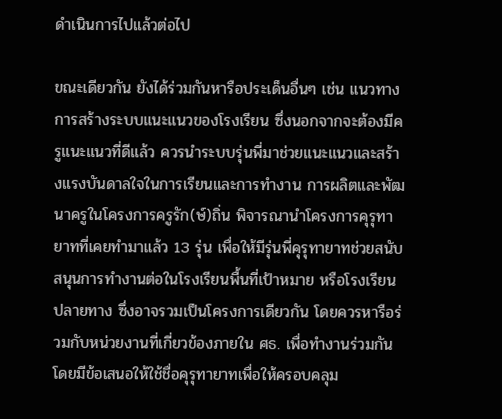ดำเนินการไปแล้วต่อไป

ขณะเดียวกัน ยังได้ร่วมกันหารือประเด็นอื่นๆ เช่น แนวทางการสร้างระบบแนะแนวของโรงเรียน ซึ่งนอกจากจะต้องมีครูแนะแนวที่ดีแล้ว ควรนำระบบรุ่นพี่มาช่วยแนะแนวและสร้างแรงบันดาลใจในการเรียนและการทำงาน การผลิตและพัฒนาครูในโครงการครูรัก(ษ์)ถิ่น พิจารณานำโครงการคุรุทายาทที่เคยทำมาแล้ว 13 รุ่น เพื่อให้มีรุ่นพี่คุรุทายาทช่วยสนับสนุนการทำงานต่อในโรงเรียนพื้นที่เป้าหมาย หรือโรงเรียนปลายทาง ซึ่งอาจรวมเป็นโครงการเดียวกัน โดยควรหารือร่วมกับหน่วยงานที่เกี่ยวข้องภายใน ศธ. เพื่อทำงานร่วมกัน โดยมีข้อเสนอให้ใช้ชื่อคุรุทายาทเพื่อให้ครอบคลุม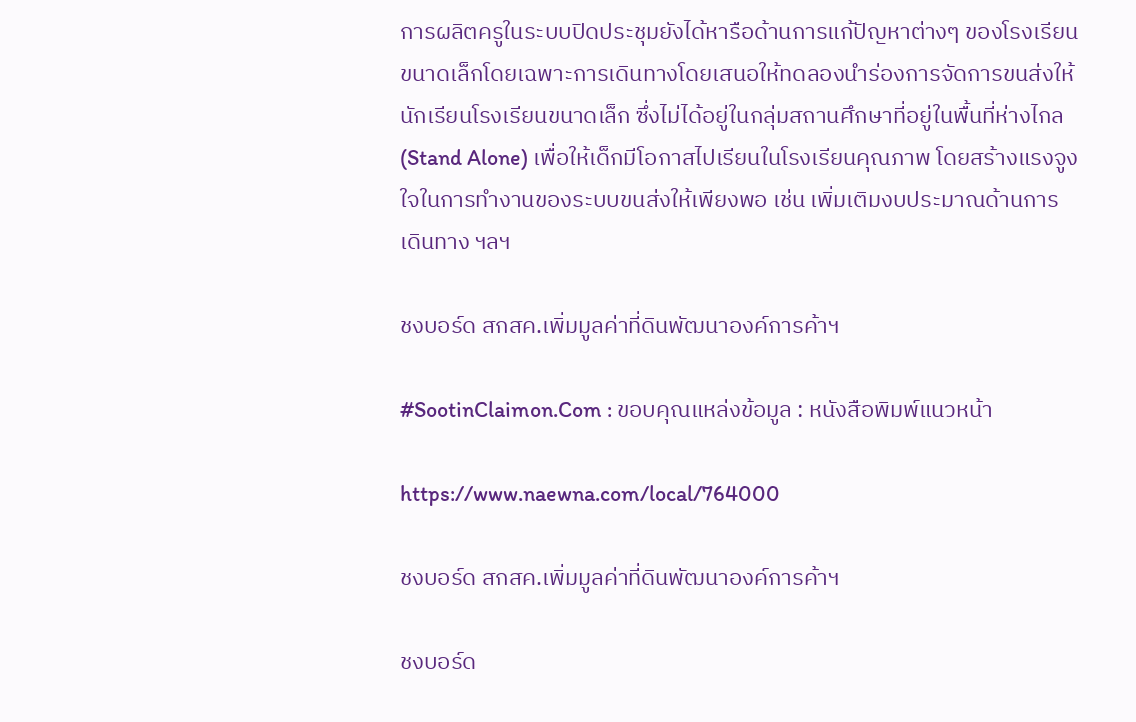การผลิตครูในระบบปิดประชุมยังได้หารือด้านการแก้ปัญหาต่างๆ ของโรงเรียนขนาดเล็กโดยเฉพาะการเดินทางโดยเสนอให้ทดลองนำร่องการจัดการขนส่งให้นักเรียนโรงเรียนขนาดเล็ก ซึ่งไม่ได้อยู่ในกลุ่มสถานศึกษาที่อยู่ในพื้นที่ห่างไกล (Stand Alone) เพื่อให้เด็กมีโอกาสไปเรียนในโรงเรียนคุณภาพ โดยสร้างแรงจูงใจในการทำงานของระบบขนส่งให้เพียงพอ เช่น เพิ่มเติมงบประมาณด้านการเดินทาง ฯลฯ

ชงบอร์ด สกสค.เพิ่มมูลค่าที่ดินพัฒนาองค์การค้าฯ

#SootinClaimon.Com : ขอบคุณแหล่งข้อมูล : หนังสือพิมพ์แนวหน้า

https://www.naewna.com/local/764000

ชงบอร์ด สกสค.เพิ่มมูลค่าที่ดินพัฒนาองค์การค้าฯ

ชงบอร์ด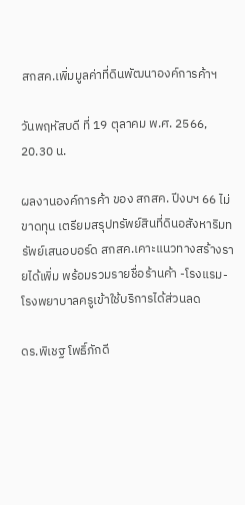สกสค.เพิ่มมูลค่าที่ดินพัฒนาองค์การค้าฯ

วันพฤหัสบดี ที่ 19 ตุลาคม พ.ศ. 2566, 20.30 น.

ผลงานองค์การค้า ของ สกสค. ปีงบฯ 66 ไม่ขาดทุน เตรียมสรุปทรัพย์สินที่ดินอสังหาริมทรัพย์เสนอบอร์ด สกสค.เคาะแนวทางสร้างรายได้เพิ่ม พร้อมรวมรายชื่อร้านค้า -โรงแรม-โรงพยาบาลครูเข้าใช้บริการได้ส่วนลด

ดร.พิเชฐ โพธิ์ภักดี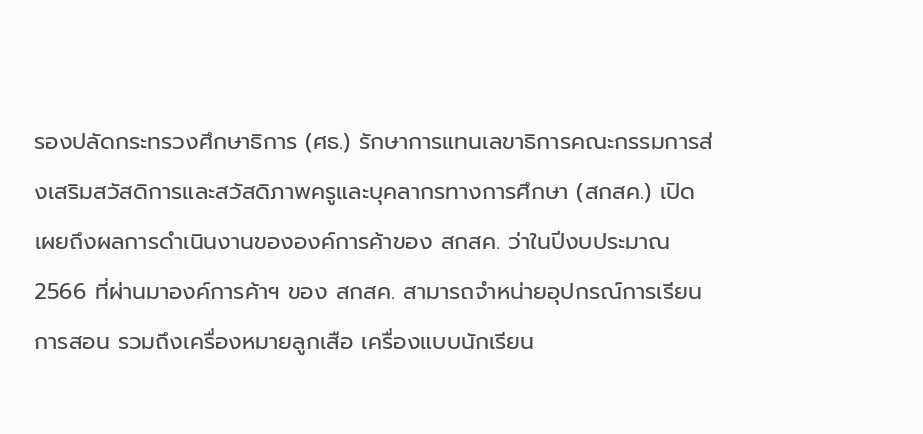รองปลัดกระทรวงศึกษาธิการ (ศธ.) รักษาการแทนเลขาธิการคณะกรรมการส่งเสริมสวัสดิการและสวัสดิภาพครูและบุคลากรทางการศึกษา (สกสค.) เปิดเผยถึงผลการดำเนินงานขององค์การค้าของ สกสค. ว่าในปีงบประมาณ 2566 ที่ผ่านมาองค์การค้าฯ ของ สกสค. สามารถจำหน่ายอุปกรณ์การเรียนการสอน รวมถึงเครื่องหมายลูกเสือ เครื่องแบบนักเรียน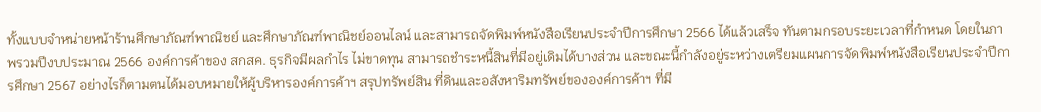ทั้งแบบจำหน่ายหน้าร้านศึกษาภัณฑ์พาณิชย์ และศึกษาภัณฑ์พาณิชย์ออนไลน์ และสามารถจัดพิมพ์หนังสือเรียนประจำปีการศึกษา 2566 ได้แล้วเสร็จ ทันตามกรอบระยะเวลาที่กำหนด โดยในภาพรวมปีงบประมาณ 2566 องค์การค้าของ สกสค. ธุรกิจมีผลกำไร ไม่ขาดทุน สามารถชำระหนี้สินที่มีอยู่เดิมได้บางส่วน และขณะนี้กำลังอยู่ระหว่างเตรียมแผนการจัดพิมพ์หนังสือเรียนประจำปีการศึกษา 2567 อย่างไรก็ตามตนได้มอบหมายให้ผู้บริหารองค์การค้าฯ สรุปทรัพย์สิน ที่ดินและอสังหาริมทรัพย์ขององค์การค้าฯ ที่มี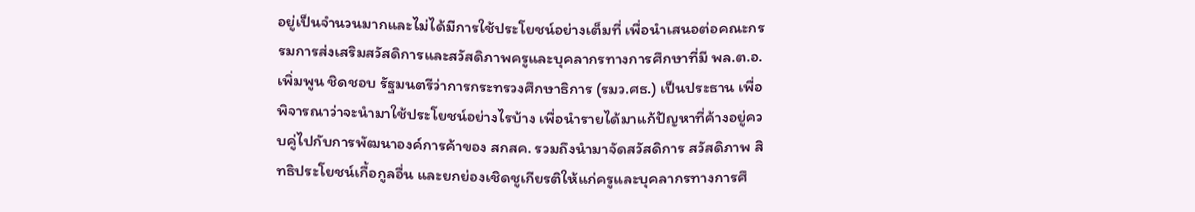อยู่เป็นจำนวนมากและไม่ได้มีการใช้ประโยชน์อย่างเต็มที่ เพื่อนำเสนอต่อคณะกรรมการส่งเสริมสวัสดิการและสวัสดิภาพครูและบุคลากรทางการศึกษาที่มี พล.ต.อ.เพิ่มพูน ชิดชอบ รัฐมนตรีว่าการกระทรวงศึกษาธิการ (รมว.ศธ.) เป็นประธาน เพื่อพิจารณาว่าจะนำมาใช้ประโยชน์อย่างไรบ้าง เพื่อนำรายได้มาแก้ปัญหาที่ค้างอยู่ควบคู่ไปกับการพัฒนาองค์การค้าของ สกสค. รวมถึงนำมาจัดสวัสดิการ สวัสดิภาพ สิทธิประโยชน์เกื้อกูลอื่น และยกย่องเชิดชูเกียรติให้แก่ครูและบุคลากรทางการศึ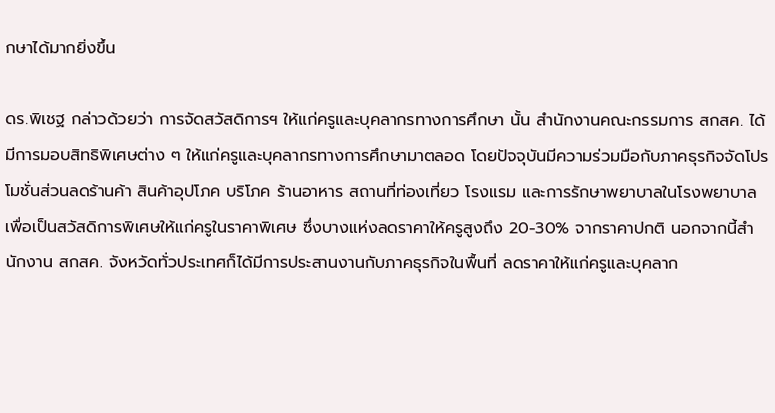กษาได้มากยิ่งขึ้น

ดร.พิเชฐ กล่าวด้วยว่า การจัดสวัสดิการฯ ให้แก่ครูและบุคลากรทางการศึกษา นั้น สำนักงานคณะกรรมการ สกสค. ได้มีการมอบสิทธิพิเศษต่าง ๆ ให้แก่ครูและบุคลากรทางการศึกษามาตลอด โดยปัจจุบันมีความร่วมมือกับภาคธุรกิจจัดโปรโมชั่นส่วนลดร้านค้า สินค้าอุปโภค บริโภค ร้านอาหาร สถานที่ท่องเที่ยว โรงแรม และการรักษาพยาบาลในโรงพยาบาล เพื่อเป็นสวัสดิการพิเศษให้แก่ครูในราคาพิเศษ ซึ่งบางแห่งลดราคาให้ครูสูงถึง 20-30% จากราคาปกติ นอกจากนี้สำนักงาน สกสค. จังหวัดทั่วประเทศก็ได้มีการประสานงานกับภาคธุรกิจในพื้นที่ ลดราคาให้แก่ครูและบุคลาก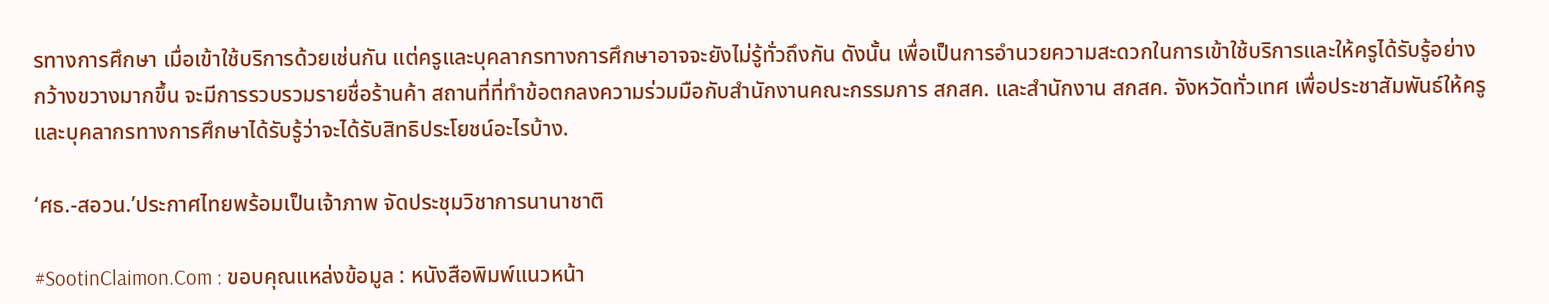รทางการศึกษา เมื่อเข้าใช้บริการด้วยเช่นกัน แต่ครูและบุคลากรทางการศึกษาอาจจะยังไม่รู้ทั่วถึงกัน ดังนั้น เพื่อเป็นการอำนวยความสะดวกในการเข้าใช้บริการและให้ครูได้รับรู้อย่างกว้างขวางมากขึ้น จะมีการรวบรวมรายชื่อร้านค้า สถานที่ที่ทำข้อตกลงความร่วมมือกับสำนักงานคณะกรรมการ สกสค. และสำนักงาน สกสค. จังหวัดทั่วเทศ เพื่อประชาสัมพันธ์ให้ครูและบุคลากรทางการศึกษาได้รับรู้ว่าจะได้รับสิทธิประโยชน์อะไรบ้าง.

‘ศธ.-สอวน.’ประกาศไทยพร้อมเป็นเจ้าภาพ จัดประชุมวิชาการนานาชาติ

#SootinClaimon.Com : ขอบคุณแหล่งข้อมูล : หนังสือพิมพ์แนวหน้า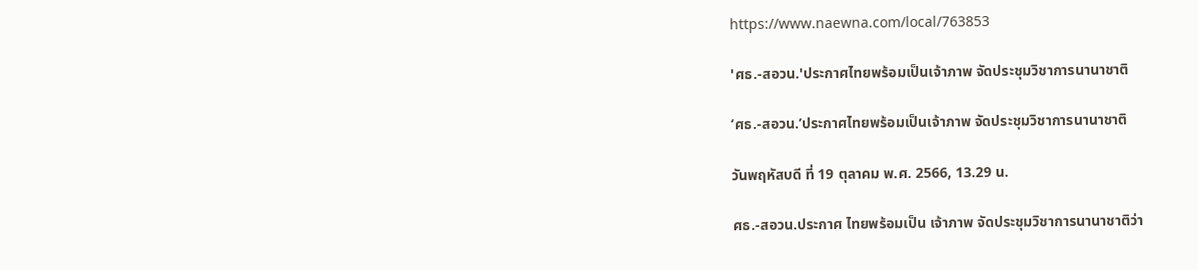https://www.naewna.com/local/763853

'ศธ.-สอวน.'ประกาศไทยพร้อมเป็นเจ้าภาพ จัดประชุมวิชาการนานาชาติ

‘ศธ.-สอวน.’ประกาศไทยพร้อมเป็นเจ้าภาพ จัดประชุมวิชาการนานาชาติ

วันพฤหัสบดี ที่ 19 ตุลาคม พ.ศ. 2566, 13.29 น.

ศธ.-สอวน.ประกาศ ไทยพร้อมเป็น เจ้าภาพ จัดประชุมวิชาการนานาชาติว่า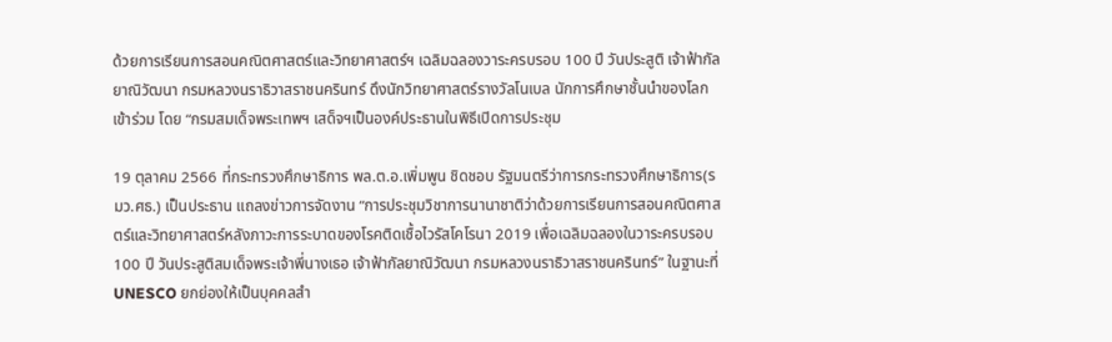ด้วยการเรียนการสอนคณิตศาสตร์และวิทยาศาสตร์ฯ เฉลิมฉลองวาระครบรอบ 100 ปี วันประสูติ เจ้าฟ้ากัลยาณิวัฒนา กรมหลวงนราธิวาสราชนครินทร์ ดึงนักวิทยาศาสตร์รางวัลโนเบล นักการศึกษาชั้นนำของโลกเข้าร่วม โดย “กรมสมเด็จพระเทพฯ เสด็จฯเป็นองค์ประธานในพิธีเปิดการประชุม

19 ตุลาคม 2566 ที่กระทรวงศึกษาธิการ พล.ต.อ.เพิ่มพูน ชิดชอบ รัฐมนตรีว่าการกระทรวงศึกษาธิการ(รมว.ศธ.) เป็นประธาน แถลงข่าวการจัดงาน “การประชุมวิชาการนานาชาติว่าด้วยการเรียนการสอนคณิตศาสตร์และวิทยาศาสตร์หลังภาวะการระบาดของโรคติดเชื้อไวรัสโคโรนา 2019 เพื่อเฉลิมฉลองในวาระครบรอบ 100 ปี วันประสูติสมเด็จพระเจ้าพี่นางเธอ เจ้าฟ้ากัลยาณิวัฒนา กรมหลวงนราธิวาสราชนครินทร์” ในฐานะที่ UNESCO ยกย่องให้เป็นบุคคลสำ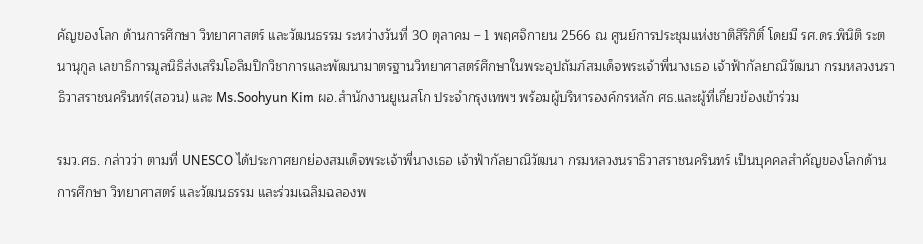คัญของโลก ด้านการศึกษา วิทยาศาสตร์ และวัฒนธรรม ระหว่างวันที่ 30 ตุลาคม – 1 พฤศจิกายน 2566 ณ ศูนย์การประชุมแห่งชาติสิริกิติ์ โดยมี รศ.ดร.พินิติ ระตนานุกูล เลขาธิการมูลนิธิส่งเสริมโอลิมปิกวิชาการและพัฒนามาตรฐานวิทยาศาสตร์ศึกษาในพระอุปถัมภ์สมเด็จพระเจ้าพี่นางเธอ เจ้าฟ้ากัลยาณิวัฒนา กรมหลวงนราธิวาสราชนครินทร์(สอวน) และ Ms.Soohyun Kim ผอ.สำนักงานยูเนสโก ประจำกรุงเทพฯ พร้อมผู้บริหารองค์กรหลัก ศธ.และผู้ที่เกี่ยวข้องเข้าร่วม

รมว.ศธ. กล่าวว่า ตามที่ UNESCO ได้ประกาศยกย่องสมเด็จพระเจ้าพี่นางเธอ เจ้าฟ้ากัลยาณิวัฒนา กรมหลวงนราธิวาสราชนครินทร์ เป็นบุคคลสำคัญของโลกด้านการศึกษา วิทยาศาสตร์ และวัฒนธรรม และร่วมเฉลิมฉลองพ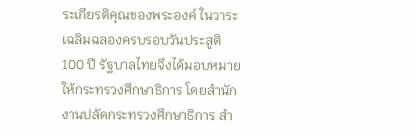ระเกียรติคุณของพระองค์ ในวาระเฉลิมฉลองครบรอบวันประสูติ 100 ปี รัฐบาลไทยจึงได้มอบหมายให้กระทรวงศึกษาธิการ โดยสำนักงานปลัดกระทรวงศึกษาธิการ สำ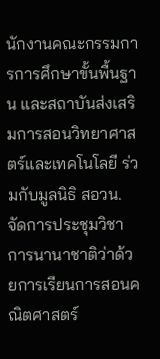นักงานคณะกรรมการการศึกษาขั้นพื้นฐาน และสถาบันส่งเสริมการสอนวิทยาศาสตร์และเทคโนโลยี ร่วมกับมูลนิธิ สอวน. จัดการประชุมวิชาการนานาชาติว่าด้วยการเรียนการสอนคณิตศาสตร์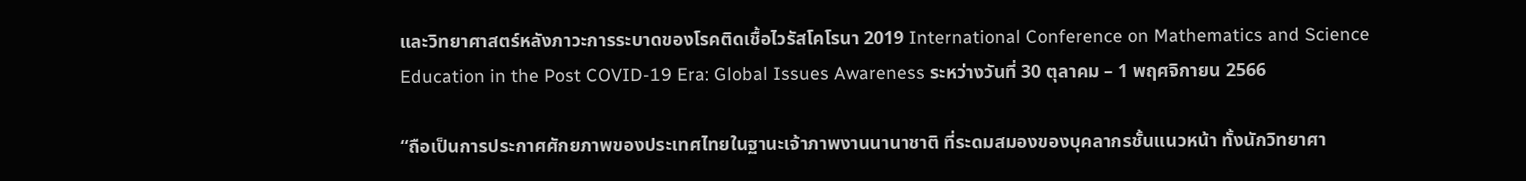และวิทยาศาสตร์หลังภาวะการระบาดของโรคติดเชื้อไวรัสโคโรนา 2019 International Conference on Mathematics and Science Education in the Post COVID-19 Era: Global Issues Awareness ระหว่างวันที่ 30 ตุลาคม – 1 พฤศจิกายน 2566

“ถือเป็นการประกาศศักยภาพของประเทศไทยในฐานะเจ้าภาพงานนานาชาติ ที่ระดมสมองของบุคลากรชั้นแนวหน้า ทั้งนักวิทยาศา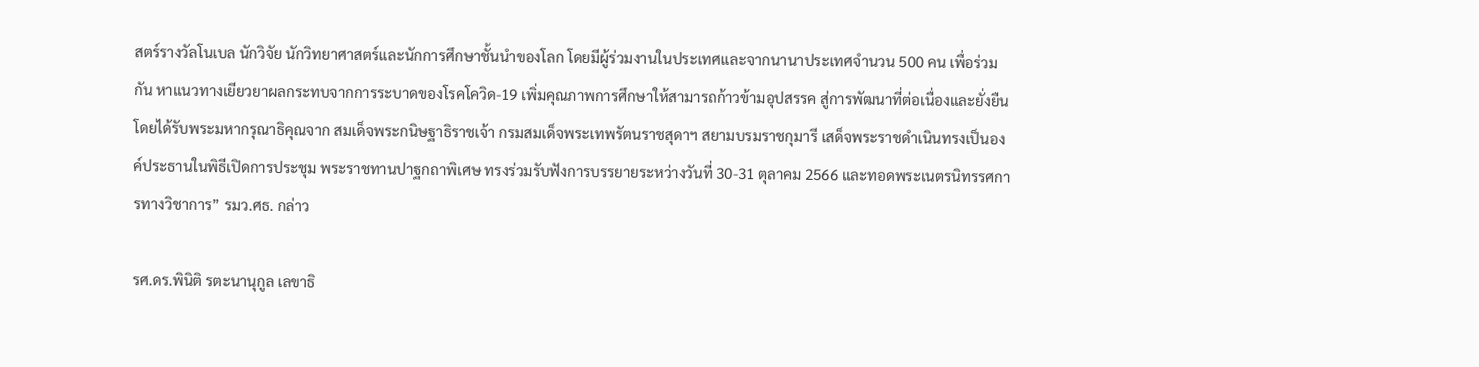สตร์รางวัลโนเบล นักวิจัย นักวิทยาศาสตร์และนักการศึกษาชั้นนำของโลก โดยมีผู้ร่วมงานในประเทศและจากนานาประเทศจำนวน 500 คน เพื่อร่วมกัน หาแนวทางเยียวยาผลกระทบจากการระบาดของโรคโควิด-19 เพิ่มคุณภาพการศึกษาให้สามารถก้าวข้ามอุปสรรค สู่การพัฒนาที่ต่อเนื่องและยั่งยืน โดยได้รับพระมหากรุณาธิคุณจาก สมเด็จพระกนิษฐาธิราชเจ้า กรมสมเด็จพระเทพรัตนราชสุดาฯ สยามบรมราชกุมารี เสด็จพระราชดำเนินทรงเป็นองค์ประธานในพิธีเปิดการประชุม พระราชทานปาฐกถาพิเศษ ทรงร่วมรับฟังการบรรยายระหว่างวันที่ 30-31 ตุลาคม 2566 และทอดพระเนตรนิทรรศการทางวิชาการ” รมว.ศธ. กล่าว

รศ.ดร.พินิติ รตะนานุกูล เลขาธิ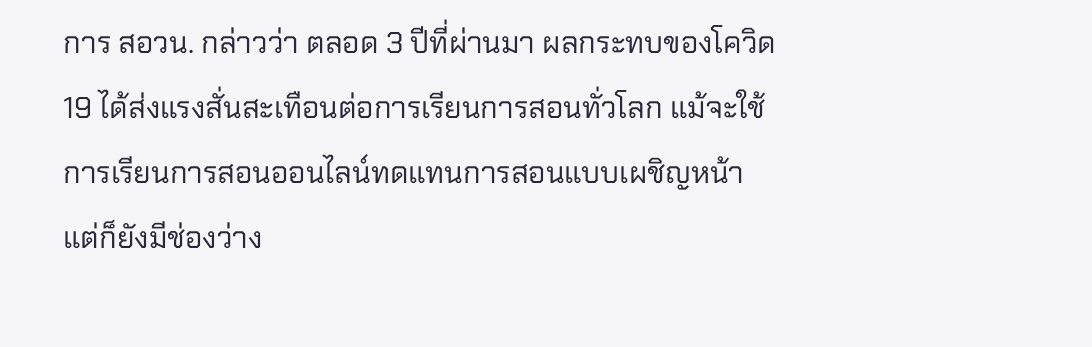การ สอวน. กล่าวว่า ตลอด 3 ปีที่ผ่านมา ผลกระทบของโควิด19 ได้ส่งแรงสั่นสะเทือนต่อการเรียนการสอนทั่วโลก แม้จะใช้การเรียนการสอนออนไลน์ทดแทนการสอนแบบเผชิญหน้า แต่ก็ยังมีช่องว่าง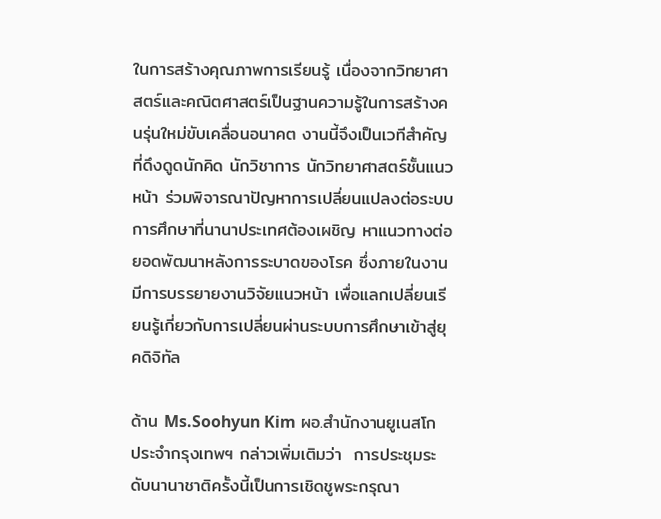ในการสร้างคุณภาพการเรียนรู้ เนื่องจากวิทยาศาสตร์และคณิตศาสตร์เป็นฐานความรู้ในการสร้างคนรุ่นใหม่ขับเคลื่อนอนาคต งานนี้จึงเป็นเวทีสำคัญที่ดึงดูดนักคิด นักวิชาการ นักวิทยาศาสตร์ชั้นแนวหน้า ร่วมพิจารณาปัญหาการเปลี่ยนแปลงต่อระบบการศึกษาที่นานาประเทศต้องเผชิญ หาแนวทางต่อยอดพัฒนาหลังการระบาดของโรค ซึ่งภายในงานมีการบรรยายงานวิจัยแนวหน้า เพื่อแลกเปลี่ยนเรียนรู้เกี่ยวกับการเปลี่ยนผ่านระบบการศึกษาเข้าสู่ยุคดิจิทัล

ด้าน Ms.Soohyun Kim ผอ.สำนักงานยูเนสโก ประจำกรุงเทพฯ กล่าวเพิ่มเติมว่า  การประชุมระดับนานาชาติครั้งนี้เป็นการเชิดชูพระกรุณา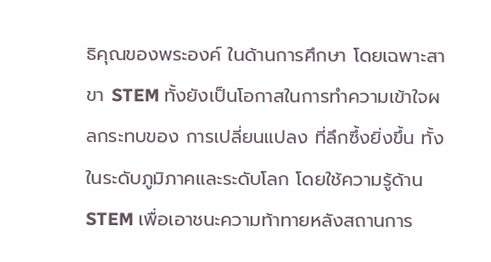ธิคุณของพระองค์ ในด้านการศึกษา โดยเฉพาะสาขา STEM ทั้งยังเป็นโอกาสในการทำความเข้าใจผลกระทบของ การเปลี่ยนแปลง ที่ลึกซึ้งยิ่งขึ้น ทั้งในระดับภูมิภาคและระดับโลก โดยใช้ความรู้ด้าน STEM เพื่อเอาชนะความท้าทายหลังสถานการ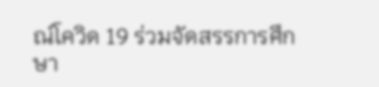ณ์โควิด 19 ร่วมจัดสรรการศึกษา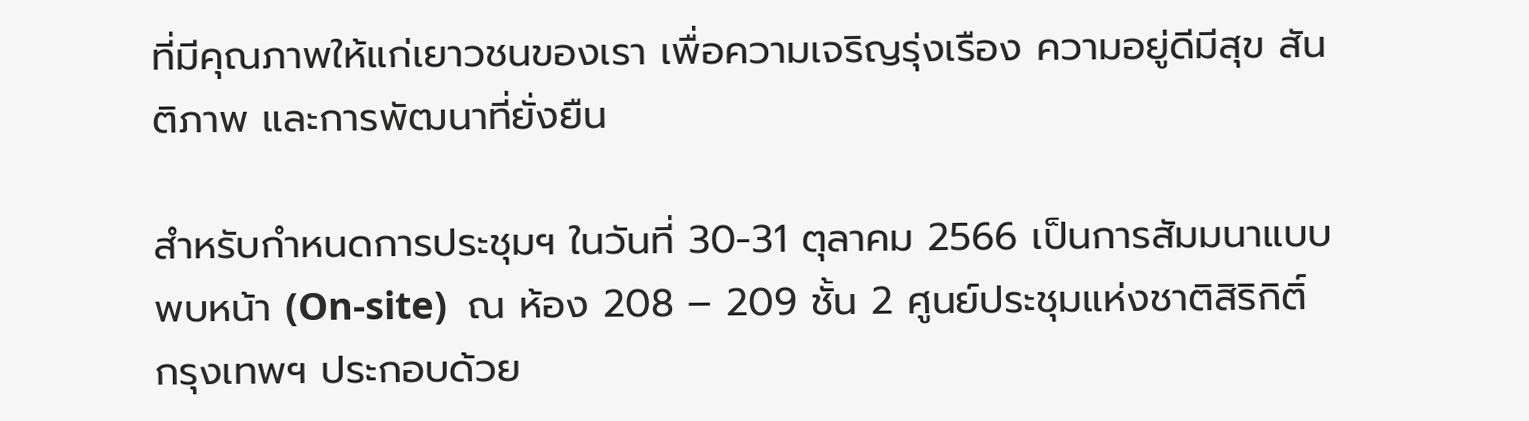ที่มีคุณภาพให้แก่เยาวชนของเรา เพื่อความเจริญรุ่งเรือง ความอยู่ดีมีสุข สันติภาพ และการพัฒนาที่ยั่งยืน

สำหรับกำหนดการประชุมฯ ในวันที่ 30-31 ตุลาคม 2566 เป็นการสัมมนาแบบพบหน้า (On-site)  ณ ห้อง 208 – 209 ชั้น 2 ศูนย์ประชุมแห่งชาติสิริกิติ์ กรุงเทพฯ ประกอบด้วย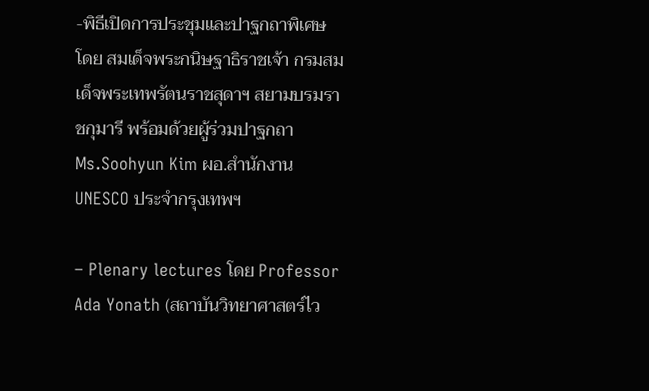-พิธีเปิดการประชุมและปาฐกถาพิเศษ โดย สมเด็จพระกนิษฐาธิราชเจ้า กรมสมเด็จพระเทพรัตนราชสุดาฯ สยามบรมราชกุมารี พร้อมด้วยผู้ร่วมปาฐกถา Ms.Soohyun Kim ผอ.สํานักงาน UNESCO ประจํากรุงเทพฯ

– Plenary lectures โดย Professor Ada Yonath (สถาบันวิทยาศาสตร์ไว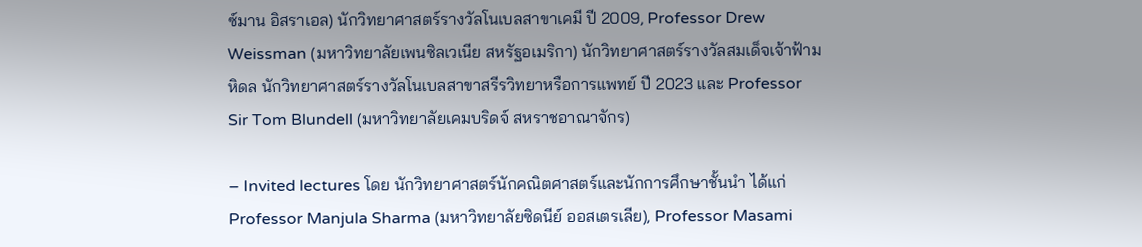ซ์มาน อิสราเอล) นักวิทยาศาสตร์รางวัลโนเบลสาขาเคมี ปี 2009, Professor Drew Weissman (มหาวิทยาลัยเพนซิลเวเนีย สหรัฐอเมริกา) นักวิทยาศาสตร์รางวัลสมเด็จเจ้าฟ้ามหิดล นักวิทยาศาสตร์รางวัลโนเบลสาขาสรีรวิทยาหรือการแพทย์ ปี 2023 และ Professor Sir Tom Blundell (มหาวิทยาลัยเคมบริดจ์ สหราชอาณาจักร)

– Invited lectures โดย นักวิทยาศาสตร์นักคณิตศาสตร์และนักการศึกษาชั้นนำ ได้แก่ Professor Manjula Sharma (มหาวิทยาลัยซิดนีย์ ออสเตรเลีย), Professor Masami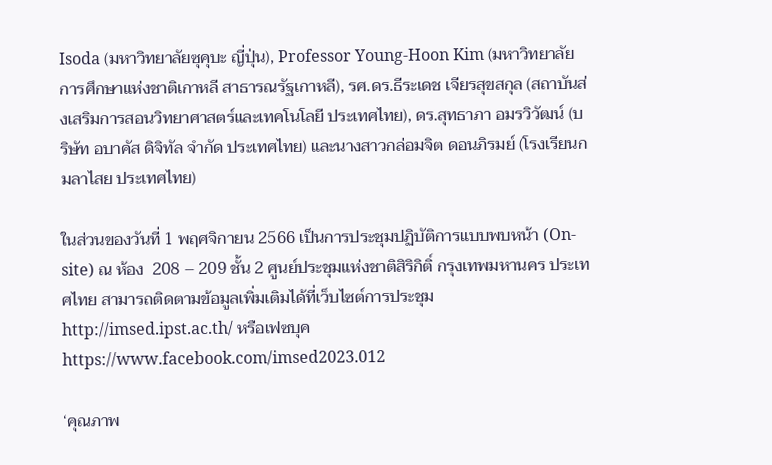Isoda (มหาวิทยาลัยซุคุบะ ญี่ปุ่น), Professor Young-Hoon Kim (มหาวิทยาลัยการศึกษาแห่งชาติเกาหลี สาธารณรัฐเกาหลี), รศ.ดร.ธีระเดช เจียรสุขสกุล (สถาบันส่งเสริมการสอนวิทยาศาสตร์และเทคโนโลยี ประเทศไทย), ดร.สุทธาภา อมรวิวัฒน์ (บริษัท อบาคัส ดิจิทัล จํากัด ประเทศไทย) และนางสาวกล่อมจิต ดอนภิรมย์ (โรงเรียนกมลาไสย ประเทศไทย)

ในส่วนของวันที่ 1 พฤศจิกายน 2566 เป็นการประชุมปฏิบัติการแบบพบหน้า (On-site) ณ ห้อง  208 – 209 ชั้น 2 ศูนย์ประชุมแห่งชาติสิริกิติ์ กรุงเทพมหานคร ประเทศไทย สามารถติดตามข้อมูลเพิ่มเติมได้ที่เว็บไซต์การประชุม http://imsed.ipst.ac.th/ หรือเฟซบุค https://www.facebook.com/imsed2023.012

‘คุณภาพ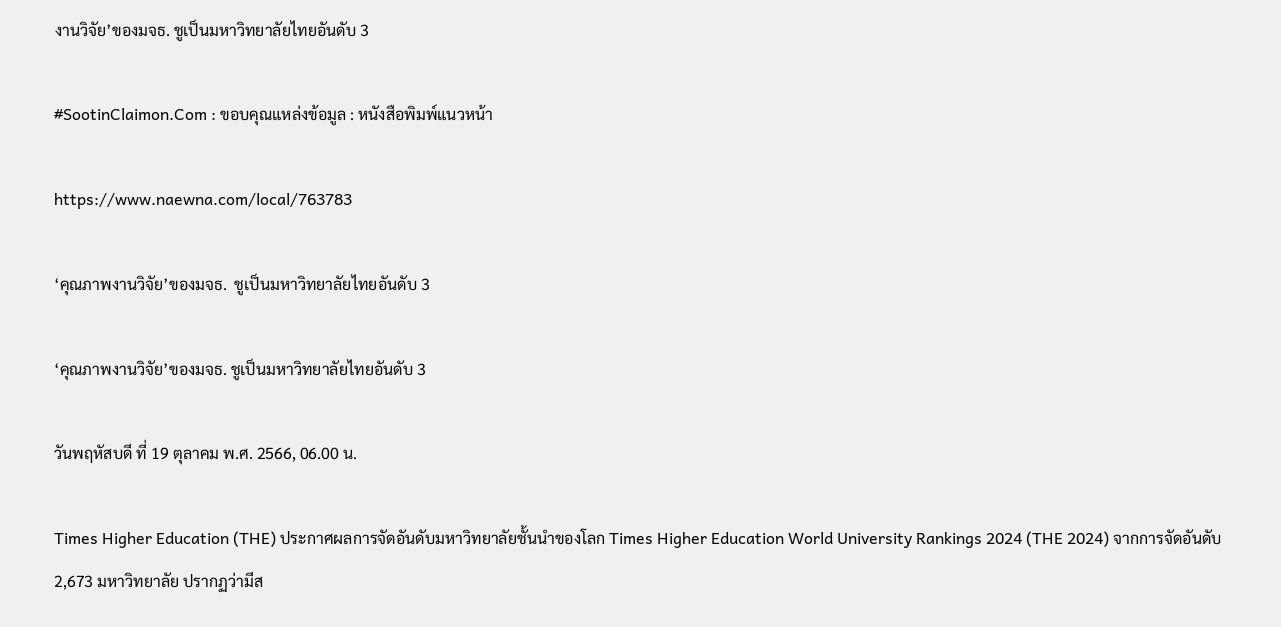งานวิจัย’ของมจธ. ชูเป็นมหาวิทยาลัยไทยอันดับ 3

#SootinClaimon.Com : ขอบคุณแหล่งข้อมูล : หนังสือพิมพ์แนวหน้า

https://www.naewna.com/local/763783

‘คุณภาพงานวิจัย’ของมจธ.  ชูเป็นมหาวิทยาลัยไทยอันดับ 3

‘คุณภาพงานวิจัย’ของมจธ. ชูเป็นมหาวิทยาลัยไทยอันดับ 3

วันพฤหัสบดี ที่ 19 ตุลาคม พ.ศ. 2566, 06.00 น.

Times Higher Education (THE) ประกาศผลการจัดอันดับมหาวิทยาลัยชั้นนำของโลก Times Higher Education World University Rankings 2024 (THE 2024) จากการจัดอันดับ 2,673 มหาวิทยาลัย ปรากฏว่ามีส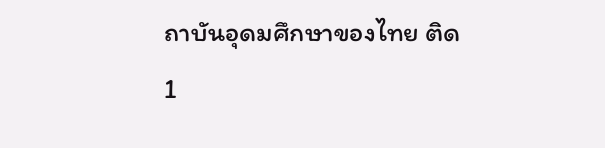ถาบันอุดมศึกษาของไทย ติด 1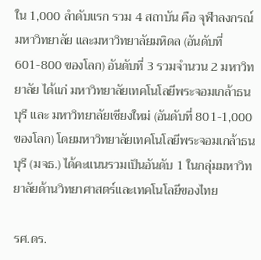ใน 1,000 ลำดับแรก รวม 4 สถาบัน คือ จุฬาลงกรณ์มหาวิทยาลัย และมหาวิทยาลัยมหิดล (อันดับที่ 601-800 ของโลก) อันดับที่ 3 รวมจำนวน 2 มหาวิทยาลัย ได้แก่ มหาวิทยาลัยเทคโนโลยีพระจอมเกล้าธนบุรี และ มหาวิทยาลัยเชียงใหม่ (อันดับที่ 801-1,000 ของโลก) โดยมหาวิทยาลัยเทคโนโลยีพระจอมเกล้าธนบุรี (มจธ.) ได้คะแนนรวมเป็นอันดับ 1 ในกลุ่มมหาวิทยาลัยด้านวิทยาศาสตร์และเทคโนโลยีของไทย

รศ.ดร.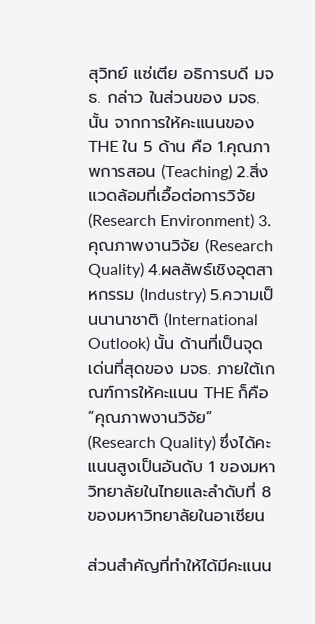สุวิทย์ แซ่เตีย อธิการบดี มจธ. กล่าว ในส่วนของ มจธ. นั้น จากการให้คะแนนของ THE ใน 5 ด้าน คือ 1.คุณภาพการสอน (Teaching) 2.สิ่งแวดล้อมที่เอื้อต่อการวิจัย (Research Environment) 3.คุณภาพงานวิจัย (Research Quality) 4.ผลลัพธ์เชิงอุตสาหกรรม (Industry) 5.ความเป็นนานาชาติ (International Outlook) นั้น ด้านที่เป็นจุดเด่นที่สุดของ มจธ. ภายใต้เกณฑ์การให้คะแนน THE ก็คือ “คุณภาพงานวิจัย” (Research Quality) ซึ่งได้คะแนนสูงเป็นอันดับ 1 ของมหาวิทยาลัยในไทยและลำดับที่ 8 ของมหาวิทยาลัยในอาเซียน

ส่วนสำคัญที่ทำให้ได้มีคะแนน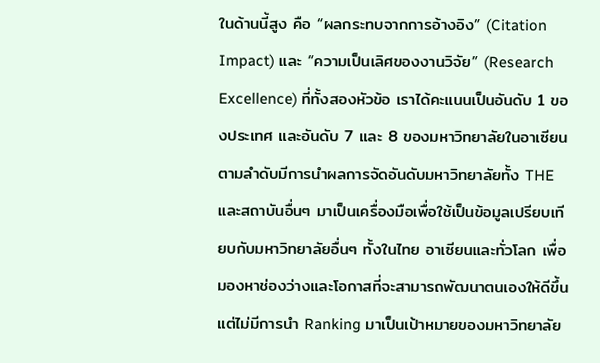ในด้านนี้สูง คือ “ผลกระทบจากการอ้างอิง” (Citation Impact) และ “ความเป็นเลิศของงานวิจัย” (Research Excellence) ที่ทั้งสองหัวข้อ เราได้คะแนนเป็นอันดับ 1 ของประเทศ และอันดับ 7 และ 8 ของมหาวิทยาลัยในอาเซียนตามลำดับมีการนำผลการจัดอันดับมหาวิทยาลัยทั้ง THE และสถาบันอื่นๆ มาเป็นเครื่องมือเพื่อใช้เป็นข้อมูลเปรียบเทียบกับมหาวิทยาลัยอื่นๆ ทั้งในไทย อาเซียนและทั่วโลก เพื่อมองหาช่องว่างและโอกาสที่จะสามารถพัฒนาตนเองให้ดีขึ้น แต่ไม่มีการนำ Ranking มาเป็นเป้าหมายของมหาวิทยาลัย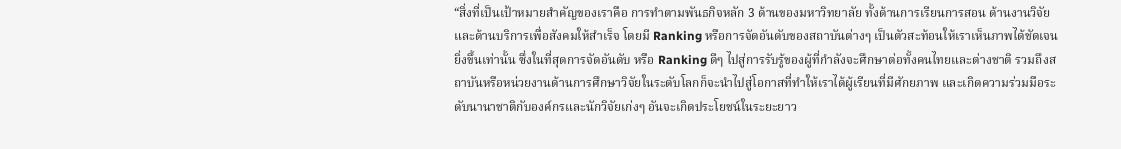“สิ่งที่เป็นเป้าหมายสำคัญของเราคือ การทำตามพันธกิจหลัก 3 ด้านของมหาวิทยาลัย ทั้งด้านการเรียนการสอน ด้านงานวิจัย และด้านบริการเพื่อสังคมให้สำเร็จ โดยมี Ranking หรือการจัดอันดับของสถาบันต่างๆ เป็นตัวสะท้อนให้เราเห็นภาพได้ชัดเจนยิ่งขึ้นเท่านั้น ซึ่งในที่สุดการจัดอันดับ หรือ Ranking ดีๆ ไปสู่การรับรู้ของผู้ที่กำลังจะศึกษาต่อทั้งคนไทยและต่างชาติ รวมถึงสถาบันหรือหน่วยงานด้านการศึกษาวิจัยในระดับโลกก็จะนำไปสู่โอกาสที่ทำให้เราได้ผู้เรียนที่มีศักยภาพ และเกิดความร่วมมือระดับนานาชาติกับองค์กรและนักวิจัยเก่งๆ อันจะเกิดประโยชน์ในระยะยาว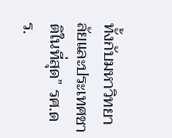ทั้งกับมหาวิทยาลัยและประเทศชาติในที่สุด” รศ.ดร.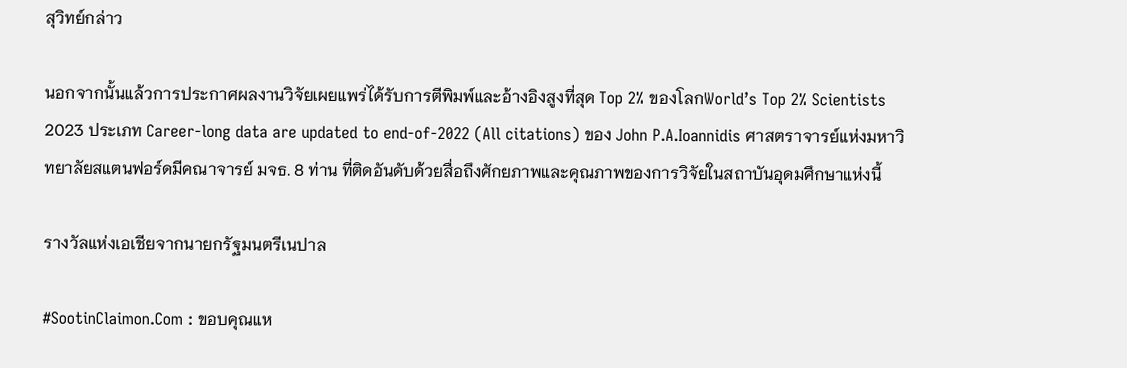สุวิทย์กล่าว

นอกจากนั้นแล้วการประกาศผลงานวิจัยเผยแพร่ได้รับการตีพิมพ์และอ้างอิงสูงที่สุด Top 2% ของโลกWorld’s Top 2% Scientists 2023 ประเภท Career-long data are updated to end-of-2022 (All citations) ของ John P.A.Ioannidis ศาสตราจารย์แห่งมหาวิทยาลัยสแตนฟอร์ดมีคณาจารย์ มจธ. 8 ท่าน ที่ติดอันดับด้วยสื่อถึงศักยภาพและคุณภาพของการวิจัยในสถาบันอุดมศึกษาแห่งนี้

รางวัลแห่งเอเชียจากนายกรัฐมนตรีเนปาล

#SootinClaimon.Com : ขอบคุณแห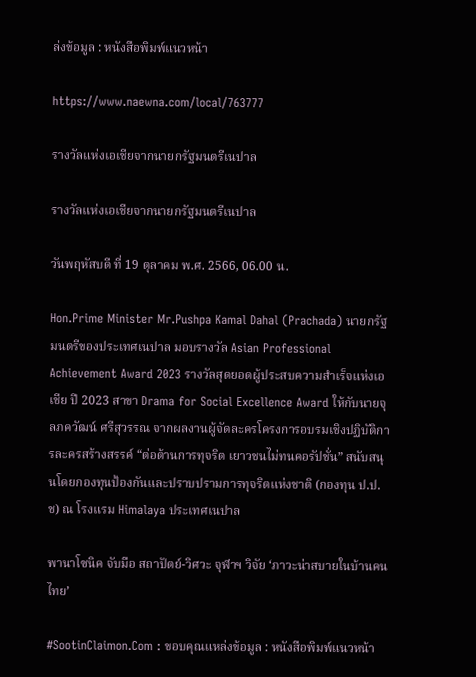ล่งข้อมูล : หนังสือพิมพ์แนวหน้า

https://www.naewna.com/local/763777

รางวัลแห่งเอเชียจากนายกรัฐมนตรีเนปาล

รางวัลแห่งเอเชียจากนายกรัฐมนตรีเนปาล

วันพฤหัสบดี ที่ 19 ตุลาคม พ.ศ. 2566, 06.00 น.

Hon.Prime Minister Mr.Pushpa Kamal Dahal (Prachada) นายกรัฐมนตรีของประเทศเนปาล มอบรางวัล Asian Professional Achievement Award 2023 รางวัลสุดยอดผู้ประสบความสำเร็จแห่งเอเชีย ปี 2023 สาขา Drama for Social Excellence Award ให้กับนายจุลภควัฒน์ ศรีสุวรรณ จากผลงานผู้จัดละครโครงการอบรมเชิงปฏิบัติการละครสร้างสรรค์ “ต่อต้านการทุจริต เยาวชนไม่ทนคอรัปชั่น” สนับสนุนโดยกองทุนป้องกันและปราบปรามการทุจริตแห่งชาติ (กองทุน ป.ป.ช) ณ โรงแรม Himalaya ประเทศเนปาล

พานาโซนิค จับมือ สถาปัตย์-วิศวะ จุฬาฯ วิจัย ‘ภาวะน่าสบายในบ้านคนไทย’

#SootinClaimon.Com : ขอบคุณแหล่งข้อมูล : หนังสือพิมพ์แนวหน้า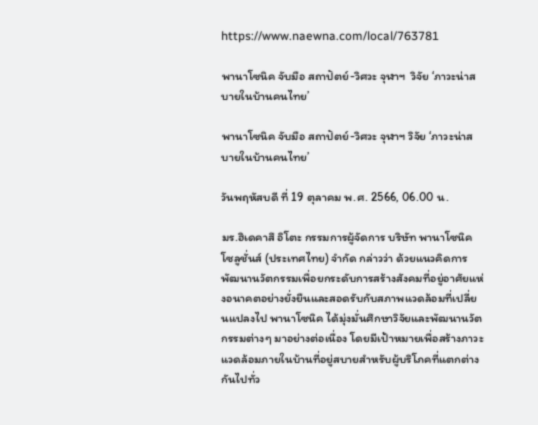https://www.naewna.com/local/763781

พานาโซนิค จับมือ สถาปัตย์-วิศวะ จุฬาฯ  วิจัย ‘ภาวะน่าสบายในบ้านคนไทย’

พานาโซนิค จับมือ สถาปัตย์-วิศวะ จุฬาฯ วิจัย ‘ภาวะน่าสบายในบ้านคนไทย’

วันพฤหัสบดี ที่ 19 ตุลาคม พ.ศ. 2566, 06.00 น.

มร.ฮิเดคาสึ อิโตะ กรรมการผู้จัดการ บริษัท พานาโซนิค โซลูชั่นส์ (ประเทศไทย) จำกัด กล่าวว่า ด้วยแนวคิดการพัฒนานวัตกรรมเพื่อยกระดับการสร้างสังคมที่อยู่อาศัยแห่งอนาคตอย่างยั่งยืนและสอดรับกับสภาพแวดล้อมที่เปลี่ยนแปลงไป พานาโซนิค ได้มุ่งมั่นศึกษาวิจัยและพัฒนานวัตกรรมต่างๆ มาอย่างต่อเนื่อง โดยมีเป้าหมายเพื่อสร้างภาวะแวดล้อมภายในบ้านที่อยู่สบายสำหรับผู้บริโภคที่แตกต่างกันไปทั่ว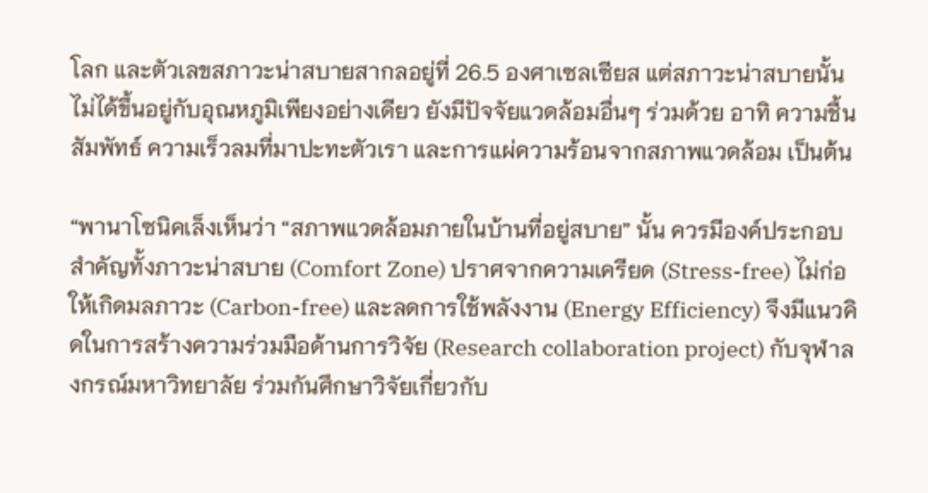โลก และตัวเลขสภาวะน่าสบายสากลอยู่ที่ 26.5 องศาเซลเซียส แต่สภาวะน่าสบายนั้นไม่ได้ขึ้นอยู่กับอุณหภูมิเพียงอย่างเดียว ยังมีปัจจัยแวดล้อมอื่นๆ ร่วมด้วย อาทิ ความชื้นสัมพัทธ์ ความเร็วลมที่มาปะทะตัวเรา และการแผ่ความร้อนจากสภาพแวดล้อม เป็นต้น

“พานาโซนิคเล็งเห็นว่า “สภาพแวดล้อมภายในบ้านที่อยู่สบาย” นั้น ควรมีองค์ประกอบสำคัญทั้งภาวะน่าสบาย (Comfort Zone) ปราศจากความเครียด (Stress-free) ไม่ก่อให้เกิดมลภาวะ (Carbon-free) และลดการใช้พลังงาน (Energy Efficiency) จึงมีแนวคิดในการสร้างความร่วมมือด้านการวิจัย (Research collaboration project) กับจุฬาลงกรณ์มหาวิทยาลัย ร่วมกันศึกษาวิจัยเกี่ยวกับ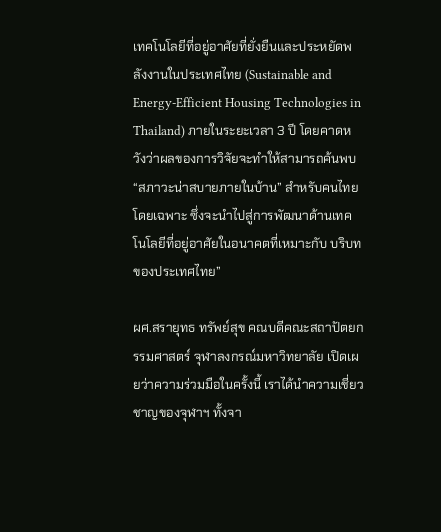เทคโนโลยีที่อยู่อาศัยที่ยั่งยืนและประหยัดพลังงานในประเทศไทย (Sustainable and Energy-Efficient Housing Technologies in Thailand) ภายในระยะเวลา 3 ปี โดยคาดหวังว่าผลของการวิจัยจะทำให้สามารถค้นพบ “สภาวะน่าสบายภายในบ้าน” สำหรับคนไทยโดยเฉพาะ ซึ่งจะนำไปสู่การพัฒนาด้านเทคโนโลยีที่อยู่อาศัยในอนาคตที่เหมาะกับ บริบทของประเทศไทย”

ผศ.สรายุทธ ทรัพย์สุข คณบดีคณะสถาปัตยกรรมศาสตร์ จุฬาลงกรณ์มหาวิทยาลัย เปิดเผยว่าความร่วมมือในครั้งนี้ เราได้นำความเชี่ยวชาญของจุฬาฯ ทั้งจา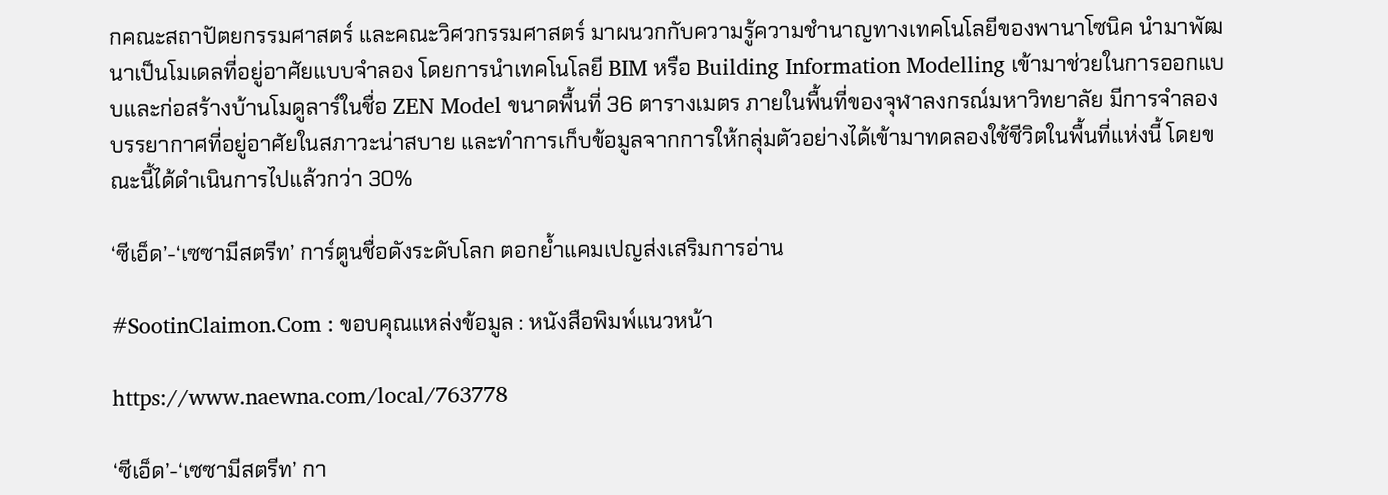กคณะสถาปัตยกรรมศาสตร์ และคณะวิศวกรรมศาสตร์ มาผนวกกับความรู้ความชำนาญทางเทคโนโลยีของพานาโซนิค นำมาพัฒนาเป็นโมเดลที่อยู่อาศัยแบบจำลอง โดยการนำเทคโนโลยี BIM หรือ Building Information Modelling เข้ามาช่วยในการออกแบบและก่อสร้างบ้านโมดูลาร์ในชื่อ ZEN Model ขนาดพื้นที่ 36 ตารางเมตร ภายในพื้นที่ของจุฬาลงกรณ์มหาวิทยาลัย มีการจำลองบรรยากาศที่อยู่อาศัยในสภาวะน่าสบาย และทำการเก็บข้อมูลจากการให้กลุ่มตัวอย่างได้เข้ามาทดลองใช้ชีวิตในพื้นที่แห่งนี้ โดยขณะนี้ได้ดำเนินการไปแล้วกว่า 30%

‘ซีเอ็ด’-‘เซซามีสตรีท’ การ์ตูนชื่อดังระดับโลก ตอกย้ำแคมเปญส่งเสริมการอ่าน

#SootinClaimon.Com : ขอบคุณแหล่งข้อมูล : หนังสือพิมพ์แนวหน้า

https://www.naewna.com/local/763778

‘ซีเอ็ด’-‘เซซามีสตรีท’ กา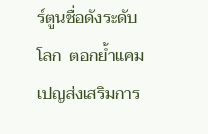ร์ตูนชื่อดังระดับโลก  ตอกย้ำแคมเปญส่งเสริมการ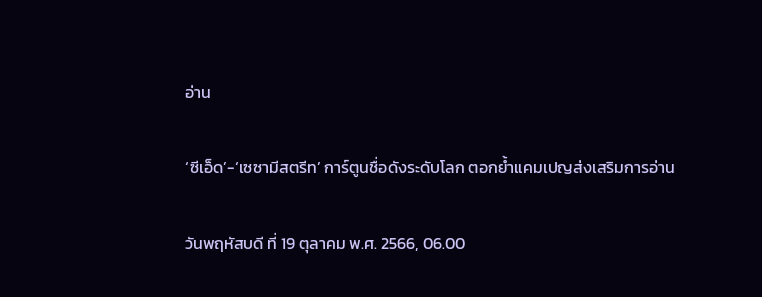อ่าน

‘ซีเอ็ด’-‘เซซามีสตรีท’ การ์ตูนชื่อดังระดับโลก ตอกย้ำแคมเปญส่งเสริมการอ่าน

วันพฤหัสบดี ที่ 19 ตุลาคม พ.ศ. 2566, 06.00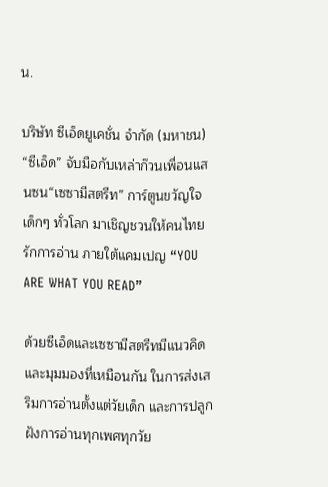น.

บริษัท ซีเอ็ดยูเคชั่น จำกัด (มหาชน) “ซีเอ็ด” จับมือกับเหล่าก๊วนเพื่อนแสนซน“เซซามีสตรีท” การ์ตูนขวัญใจเด็กๆ ทั่วโลก มาเชิญชวนให้คนไทยรักการอ่าน ภายใต้แคมเปญ “YOU ARE WHAT YOU READ”

ด้วยซีเอ็ดและเซซามีสตรีทมีแนวคิดและมุมมองที่เหมือนกัน ในการส่งเสริมการอ่านตั้งแต่วัยเด็ก และการปลูกฝังการอ่านทุกเพศทุกวัย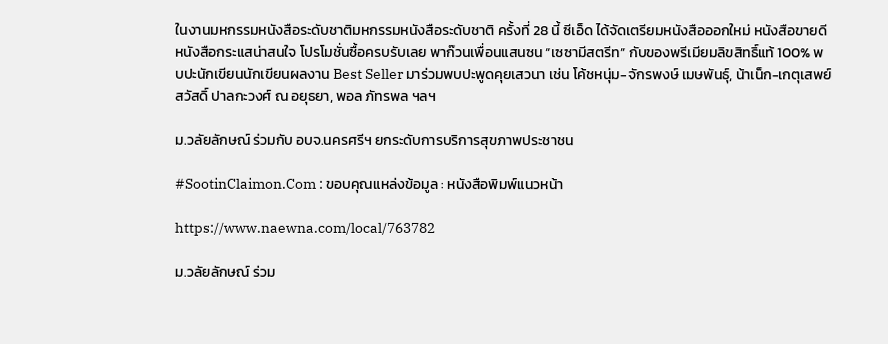ในงานมหกรรมหนังสือระดับชาติมหกรรมหนังสือระดับชาติ ครั้งที่ 28 นี้ ซีเอ็ด ได้จัดเตรียมหนังสือออกใหม่ หนังสือขายดี หนังสือกระแสน่าสนใจ โปรโมชั่นซื้อครบรับเลย พาก๊วนเพื่อนแสนซน “เซซามีสตรีท” กับของพรีเมียมลิขสิทธิ์แท้ 100% พบปะนักเขียนนักเขียนผลงาน Best Seller มาร่วมพบปะพูดคุยเสวนา เช่น โค้ชหนุ่ม-จักรพงษ์ เมษพันธุ์, น้าเน็ก-เกตุเสพย์สวัสดิ์ ปาลกะวงศ์ ณ อยุธยา, พอล ภัทรพล ฯลฯ

ม.วลัยลักษณ์ ร่วมกับ อบจ.นครศรีฯ ยกระดับการบริการสุขภาพประชาชน

#SootinClaimon.Com : ขอบคุณแหล่งข้อมูล : หนังสือพิมพ์แนวหน้า

https://www.naewna.com/local/763782

ม.วลัยลักษณ์ ร่วม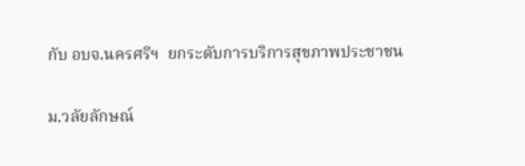กับ อบจ.นครศรีฯ  ยกระดับการบริการสุขภาพประชาชน

ม.วลัยลักษณ์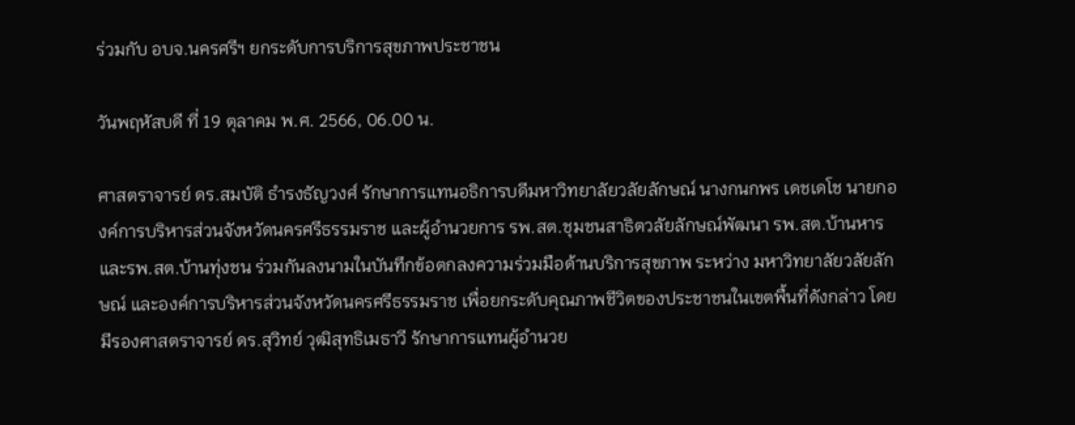ร่วมกับ อบจ.นครศรีฯ ยกระดับการบริการสุขภาพประชาชน

วันพฤหัสบดี ที่ 19 ตุลาคม พ.ศ. 2566, 06.00 น.

ศาสตราจารย์ ดร.สมบัติ ธำรงธัญวงศ์ รักษาการแทนอธิการบดีมหาวิทยาลัยวลัยลักษณ์ นางกนกพร เดชเดโช นายกองค์การบริหารส่วนจังหวัดนครศรีธรรมราช และผู้อำนวยการ รพ.สต.ชุมชนสาธิตวลัยลักษณ์พัฒนา รพ.สต.บ้านหาร และรพ.สต.บ้านทุ่งชน ร่วมกันลงนามในบันทึกข้อตกลงความร่วมมือด้านบริการสุขภาพ ระหว่าง มหาวิทยาลัยวลัยลักษณ์ และองค์การบริหารส่วนจังหวัดนครศรีธรรมราช เพื่อยกระดับคุณภาพชีวิตของประชาชนในเขตพื้นที่ดังกล่าว โดยมีรองศาสตราจารย์ ดร.สุวิทย์ วุฒิสุทธิเมธาวี รักษาการแทนผู้อำนวย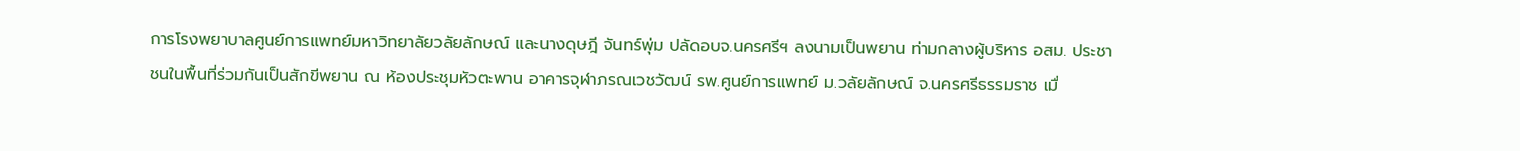การโรงพยาบาลศูนย์การแพทย์มหาวิทยาลัยวลัยลักษณ์ และนางดุษฎี จันทร์พุ่ม ปลัดอบจ.นครศรีฯ ลงนามเป็นพยาน ท่ามกลางผู้บริหาร อสม. ประชาชนในพื้นที่ร่วมกันเป็นสักขีพยาน ณ ห้องประชุมหัวตะพาน อาคารจุฬาภรณเวชวัฒน์ รพ.ศูนย์การแพทย์ ม.วลัยลักษณ์ จ.นครศรีธรรมราช เมื่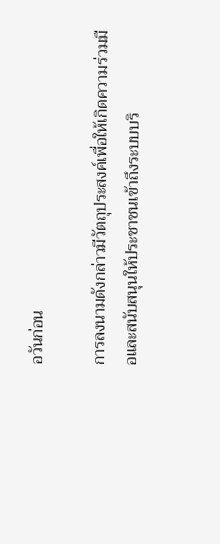อวันก่อน

การลงนามดังกล่าวมีวัตถุประสงค์เพื่อให้เกิดความร่วมมือและสนับสนุนให้ประชาชนเข้าถึงระบบบริ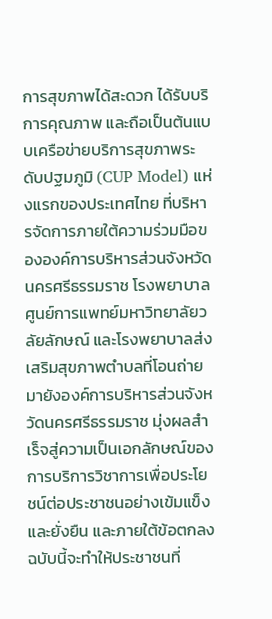การสุขภาพได้สะดวก ได้รับบริการคุณภาพ และถือเป็นต้นแบบเครือข่ายบริการสุขภาพระดับปฐมภูมิ (CUP Model) แห่งแรกของประเทศไทย ที่บริหารจัดการภายใต้ความร่วมมือขององค์การบริหารส่วนจังหวัดนครศรีธรรมราช โรงพยาบาลศูนย์การแพทย์มหาวิทยาลัยวลัยลักษณ์ และโรงพยาบาลส่งเสริมสุขภาพตำบลที่โอนถ่ายมายังองค์การบริหารส่วนจังหวัดนครศรีธรรมราช มุ่งผลสำเร็จสู่ความเป็นเอกลักษณ์ของการบริการวิชาการเพื่อประโยชน์ต่อประชาชนอย่างเข้มแข็งและยั่งยืน และภายใต้ข้อตกลงฉบับนี้จะทำให้ประชาชนที่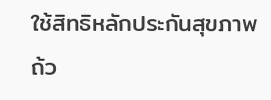ใช้สิทธิหลักประกันสุขภาพ ถ้ว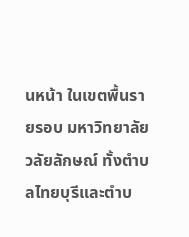นหน้า ในเขตพื้นรายรอบ มหาวิทยาลัยวลัยลักษณ์ ทั้งตำบลไทยบุรีและตำบ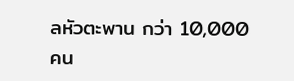ลหัวตะพาน กว่า 10,000 คน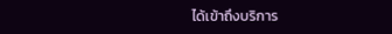ได้เข้าถึงบริการ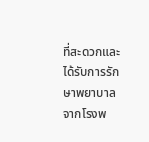ที่สะดวกและได้รับการรักษาพยาบาลจากโรงพ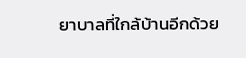ยาบาลที่ใกล้บ้านอีกด้วย